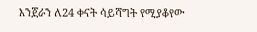እንጀራን ለ24 ቀናት ሳይሻግት የሚያቆየው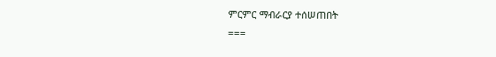ምርምር ማብራርያ ተሰሠጠበት
===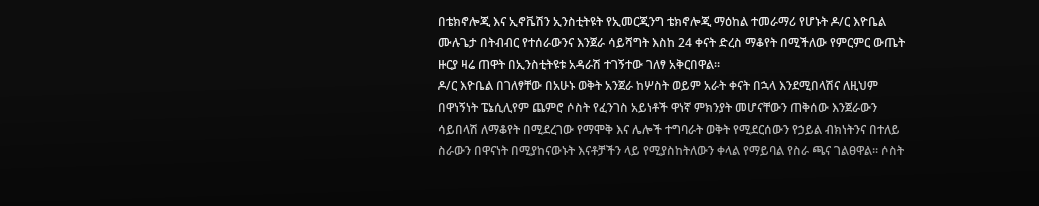በቴክኖሎጂ እና ኢኖቬሽን ኢንስቲትዩት የኢመርጂንግ ቴክኖሎጂ ማዕከል ተመራማሪ የሆኑት ዶ/ር እዮቤል ሙሉጌታ በትብብር የተሰራውንና እንጀራ ሳይሻግት እስከ 24 ቀናት ድረስ ማቆየት በሚችለው የምርምር ውጤት ዙርያ ዛሬ ጠዋት በኢንስቲትዩቱ አዳራሽ ተገኝተው ገለፃ አቅርበዋል፡፡
ዶ/ር እዮቤል በገለፃቸው በአሁኑ ወቅት አንጀራ ከሦስት ወይም አራት ቀናት በኋላ እንደሚበላሽና ለዚህም በዋነኝነት ፔኔሲሊየም ጨምሮ ሶስት የፈንገስ አይነቶች ዋነኛ ምክንያት መሆናቸውን ጠቅሰው እንጀራውን ሳይበላሽ ለማቆየት በሚደረገው የማሞቅ እና ሌሎች ተግባራት ወቅት የሚደርሰውን የኃይል ብክነትንና በተለይ ስራውን በዋናነት በሚያከናውኑት እናቶቻችን ላይ የሚያስከትለውን ቀላል የማይባል የስራ ጫና ገልፀዋል፡፡ ሶስት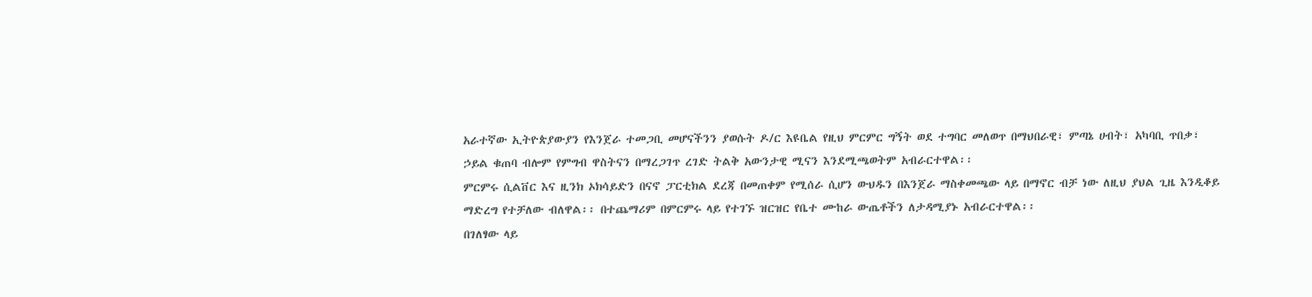አራተኛው ኢትዮጵያውያን የእንጀራ ተመጋቢ መሆናችንን ያወሱት ዶ/ር እዩቤል የዚህ ምርምር ግኝት ወደ ተግባር መለወጥ በማህበራዊ፣ ምጣኔ ሀብት፣ አካባቢ ጥበቃ፣ ኃይል ቁጠባ ብሎም የምግብ ዋስትናን በማረጋገጥ ረገድ ትልቅ አውንታዊ ሚናን እንደሚጫወትም አብራርተዋል፡፡
ምርምሩ ሲልቨር እና ዚንክ ኦክሳይድን በናኖ ፓርቲክል ደረጃ በመጠቀም የሚሰራ ሲሆን ውህዱን በእንጀራ ማስቀመጫው ላይ በማኖር ብቻ ነው ለዚህ ያህል ጊዜ እንዲቆይ ማድረግ የተቻለው ብለዋል፡፡ በተጨማሪም በምርምሩ ላይ የተገኙ ዝርዝር የቤተ ሙከራ ውጤቶችን ለታዳሚያኑ አብራርተዋል፡፡
በገለፃው ላይ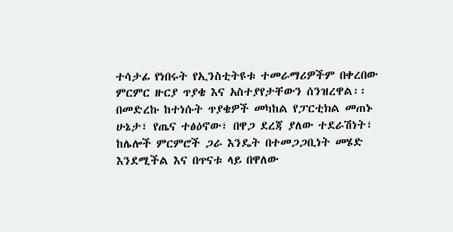ተሳታፊ የነበሩት የኢንስቲትዩቱ ተመራማሪዎችም በቀረበው ምርምር ዙርያ ጥያቄ እና አስተያየታቸውን ሰንዝረዋል፡፡ በመድረኩ ከተነሱት ጥያቄዎች መካከል የፓርቲክል መጠኑ ሁኔታ፣ የጤና ተፅዕኖው፣ በዋጋ ደረጃ ያለው ተደራሽነት፣ ከሌሎች ምርምሮች ጋራ እንዴት በተመጋጋቢነት መሄድ እንደሚችል እና በጥናቱ ላይ በዋለው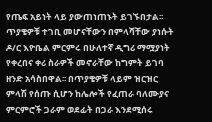የጤፍ አይነት ላይ ያውጠነጠኑት ይገኙበታል፡፡
ጥያቄዎቹ ተገቢ መሆናቸውን በምላሻቸው ያነሱት ዶ/ር እዮቤል ምርምሩ በሁለተኛ ዲግሪ ማሟያነት የቀረበና ቀሪ ስራዎች መኖራቸው ከግምት ይገባ ዘንድ አሳስበዋል፡፡ በጥያቄዎቹ ላይም ዝርዝር ምላሽ የሰጡ ሲሆን ከሌሎች የፈጠራ ባለሙያና ምርምሮች ጋራም ወደፊት በጋራ እንደሚሰሩ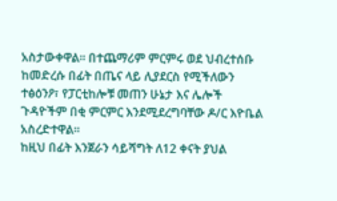አስታውቀዋል፡፡ በተጨማሪም ምርምሩ ወደ ህብረተሰቡ ከመድረሱ በፊት በጤና ላይ ሊያደርስ የሚችለውን ተፅዕንዖ፣ የፓርቲከሎቹ መጠን ሁኔታ እና ሌሎች ጉዳዮችም በቂ ምርምር እንደሚደረግባቸው ዶ/ር እዮቤል አስረድተዋል፡፡
ከዚህ በፊት እንጀራን ሳይሻግት ለ12 ቀናት ያህል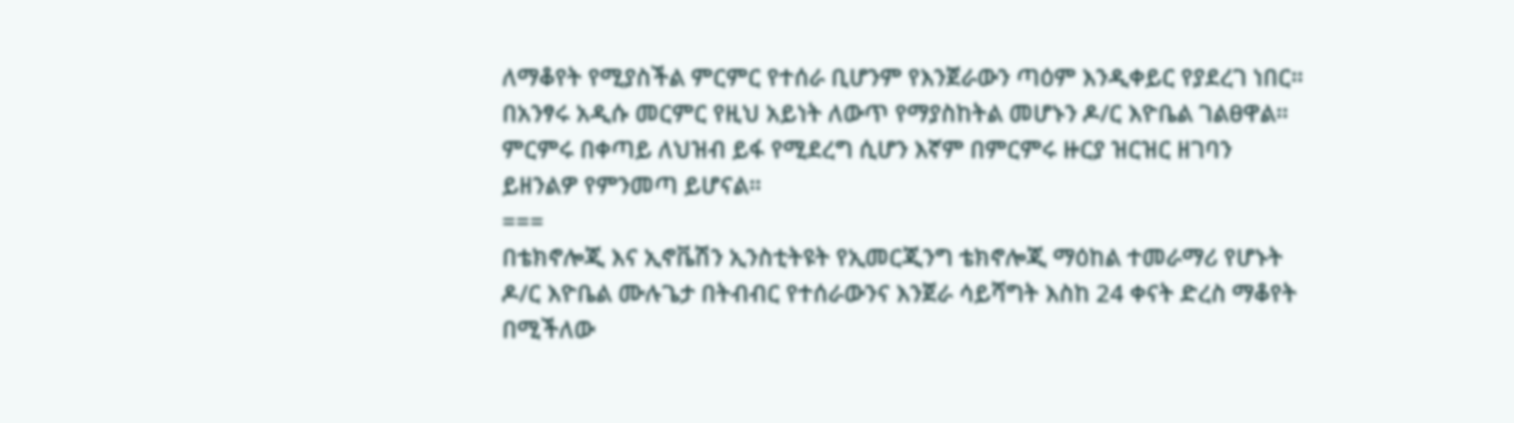ለማቆየት የሚያስችል ምርምር የተሰራ ቢሆንም የእንጀራውን ጣዕም እንዲቀይር የያደረገ ነበር፡፡ በአንፃሩ አዲሱ መርምር የዚህ አይነት ለውጥ የማያስከትል መሆኑን ዶ/ር እዮቤል ገልፀዋል፡፡
ምርምሩ በቀጣይ ለህዝብ ይፋ የሚደረግ ሲሆን እኛም በምርምሩ ዙርያ ዝርዝር ዘገባን ይዘንልዎ የምንመጣ ይሆናል፡፡
===
በቴክኖሎጂ እና ኢኖቬሽን ኢንስቲትዩት የኢመርጂንግ ቴክኖሎጂ ማዕከል ተመራማሪ የሆኑት ዶ/ር እዮቤል ሙሉጌታ በትብብር የተሰራውንና እንጀራ ሳይሻግት እስከ 24 ቀናት ድረስ ማቆየት በሚችለው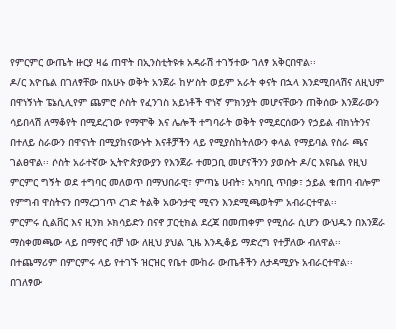የምርምር ውጤት ዙርያ ዛሬ ጠዋት በኢንስቲትዩቱ አዳራሽ ተገኝተው ገለፃ አቅርበዋል፡፡
ዶ/ር እዮቤል በገለፃቸው በአሁኑ ወቅት አንጀራ ከሦስት ወይም አራት ቀናት በኋላ እንደሚበላሽና ለዚህም በዋነኝነት ፔኔሲሊየም ጨምሮ ሶስት የፈንገስ አይነቶች ዋነኛ ምክንያት መሆናቸውን ጠቅሰው እንጀራውን ሳይበላሽ ለማቆየት በሚደረገው የማሞቅ እና ሌሎች ተግባራት ወቅት የሚደርሰውን የኃይል ብክነትንና በተለይ ስራውን በዋናነት በሚያከናውኑት እናቶቻችን ላይ የሚያስከትለውን ቀላል የማይባል የስራ ጫና ገልፀዋል፡፡ ሶስት አራተኛው ኢትዮጵያውያን የእንጀራ ተመጋቢ መሆናችንን ያወሱት ዶ/ር እዩቤል የዚህ ምርምር ግኝት ወደ ተግባር መለወጥ በማህበራዊ፣ ምጣኔ ሀብት፣ አካባቢ ጥበቃ፣ ኃይል ቁጠባ ብሎም የምግብ ዋስትናን በማረጋገጥ ረገድ ትልቅ አውንታዊ ሚናን እንደሚጫወትም አብራርተዋል፡፡
ምርምሩ ሲልቨር እና ዚንክ ኦክሳይድን በናኖ ፓርቲክል ደረጃ በመጠቀም የሚሰራ ሲሆን ውህዱን በእንጀራ ማስቀመጫው ላይ በማኖር ብቻ ነው ለዚህ ያህል ጊዜ እንዲቆይ ማድረግ የተቻለው ብለዋል፡፡ በተጨማሪም በምርምሩ ላይ የተገኙ ዝርዝር የቤተ ሙከራ ውጤቶችን ለታዳሚያኑ አብራርተዋል፡፡
በገለፃው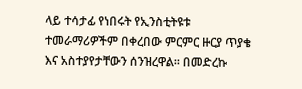ላይ ተሳታፊ የነበሩት የኢንስቲትዩቱ ተመራማሪዎችም በቀረበው ምርምር ዙርያ ጥያቄ እና አስተያየታቸውን ሰንዝረዋል፡፡ በመድረኩ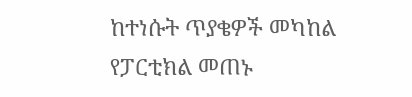ከተነሱት ጥያቄዎች መካከል የፓርቲክል መጠኑ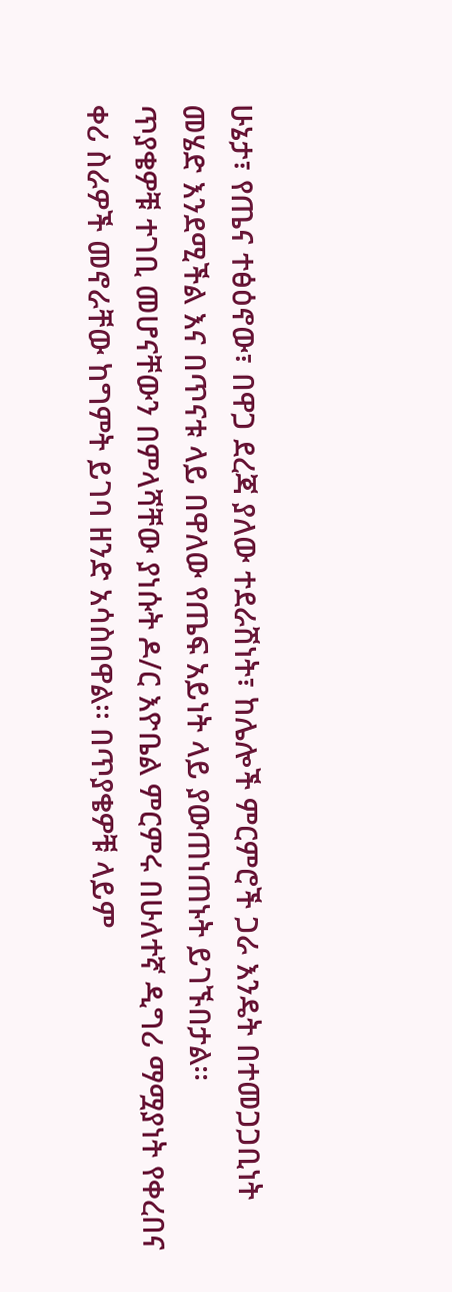ሁኔታ፣ የጤና ተፅዕኖው፣ በዋጋ ደረጃ ያለው ተደራሽነት፣ ከሌሎች ምርምሮች ጋራ እንዴት በተመጋጋቢነት መሄድ እንደሚችል እና በጥናቱ ላይ በዋለው የጤፍ አይነት ላይ ያውጠነጠኑት ይገኙበታል፡፡
ጥያቄዎቹ ተገቢ መሆናቸውን በምላሻቸው ያነሱት ዶ/ር እዮቤል ምርምሩ በሁለተኛ ዲግሪ ማሟያነት የቀረበና ቀሪ ስራዎች መኖራቸው ከግምት ይገባ ዘንድ አሳስበዋል፡፡ በጥያቄዎቹ ላይም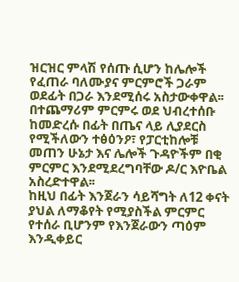ዝርዝር ምላሽ የሰጡ ሲሆን ከሌሎች የፈጠራ ባለሙያና ምርምሮች ጋራም ወደፊት በጋራ እንደሚሰሩ አስታውቀዋል፡፡ በተጨማሪም ምርምሩ ወደ ህብረተሰቡ ከመድረሱ በፊት በጤና ላይ ሊያደርስ የሚችለውን ተፅዕንዖ፣ የፓርቲከሎቹ መጠን ሁኔታ እና ሌሎች ጉዳዮችም በቂ ምርምር እንደሚደረግባቸው ዶ/ር እዮቤል አስረድተዋል፡፡
ከዚህ በፊት እንጀራን ሳይሻግት ለ12 ቀናት ያህል ለማቆየት የሚያስችል ምርምር የተሰራ ቢሆንም የእንጀራውን ጣዕም እንዲቀይር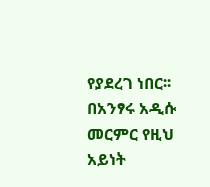የያደረገ ነበር፡፡ በአንፃሩ አዲሱ መርምር የዚህ አይነት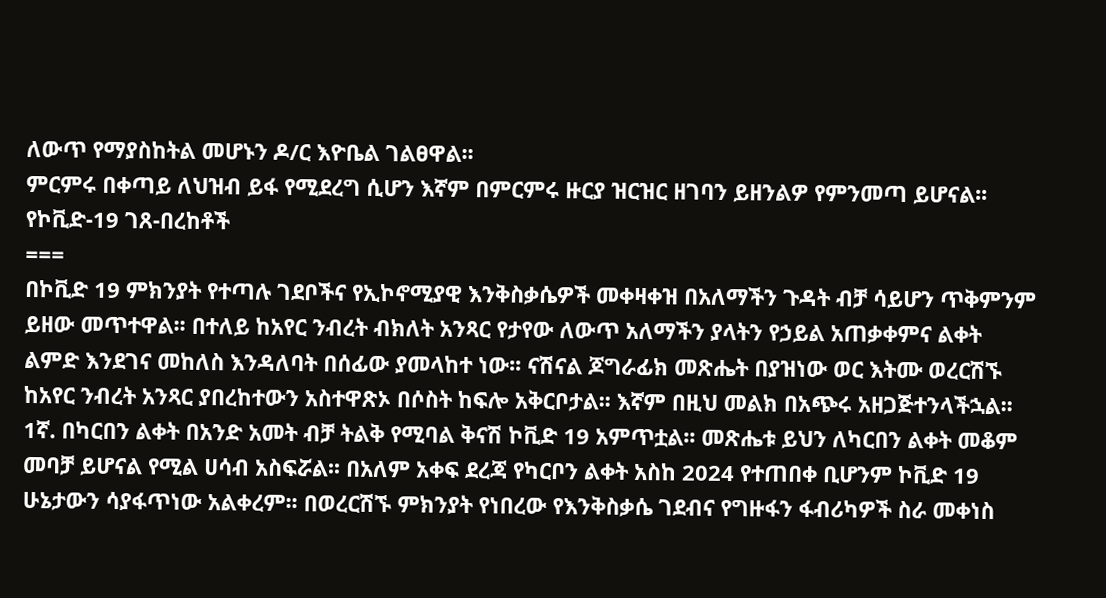ለውጥ የማያስከትል መሆኑን ዶ/ር እዮቤል ገልፀዋል፡፡
ምርምሩ በቀጣይ ለህዝብ ይፋ የሚደረግ ሲሆን እኛም በምርምሩ ዙርያ ዝርዝር ዘገባን ይዘንልዎ የምንመጣ ይሆናል፡፡
የኮቪድ-19 ገጸ-በረከቶች
===
በኮቪድ 19 ምክንያት የተጣሉ ገደቦችና የኢኮኖሚያዊ እንቅስቃሴዎች መቀዛቀዝ በአለማችን ጉዳት ብቻ ሳይሆን ጥቅምንም ይዘው መጥተዋል፡፡ በተለይ ከአየር ንብረት ብክለት አንጻር የታየው ለውጥ አለማችን ያላትን የኃይል አጠቃቀምና ልቀት ልምድ እንደገና መከለስ እንዳለባት በሰፊው ያመላከተ ነው፡፡ ናሽናል ጆግራፊክ መጽሔት በያዝነው ወር እትሙ ወረርሽኙ ከአየር ንብረት አንጻር ያበረከተውን አስተዋጽኦ በሶስት ከፍሎ አቅርቦታል፡፡ እኛም በዚህ መልክ በአጭሩ አዘጋጅተንላችኋል፡፡
1ኛ. በካርበን ልቀት በአንድ አመት ብቻ ትልቅ የሚባል ቅናሽ ኮቪድ 19 አምጥቷል፡፡ መጽሔቱ ይህን ለካርበን ልቀት መቆም መባቻ ይሆናል የሚል ሀሳብ አስፍሯል፡፡ በአለም አቀፍ ደረጃ የካርቦን ልቀት አስከ 2024 የተጠበቀ ቢሆንም ኮቪድ 19 ሁኔታውን ሳያፋጥነው አልቀረም፡፡ በወረርሽኙ ምክንያት የነበረው የእንቅስቃሴ ገደብና የግዙፋን ፋብሪካዎች ስራ መቀነስ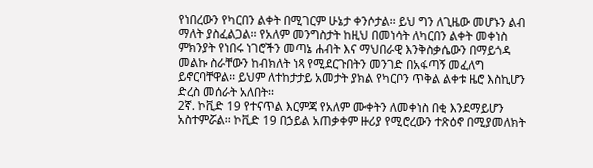የነበረውን የካርበን ልቀት በሚገርም ሁኔታ ቀንሶታል፡፡ ይህ ግን ለጊዜው መሆኑን ልብ ማለት ያስፈልጋል፡፡ የአለም መንግስታት ከዚህ በመነሳት ለካርበን ልቀት መቀነስ ምክንያት የነበሩ ነገሮችን መጣኔ ሐብት እና ማህበራዊ እንቅስቃሴውን በማይጎዳ መልኩ ስራቸውን ከብክለት ነጻ የሚደርጉበትን መንገድ በአፋጣኝ መፈለግ ይኖርባቸዋል፡፡ ይህም ለተከታታይ አመታት ያክል የካርቦን ጥቅል ልቀቱ ዜሮ እስኪሆን ድረስ መሰራት አለበት፡፡
2ኛ. ኮቪድ 19 የተናጥል እርምጃ የአለም ሙቀትን ለመቀነስ በቂ እንደማይሆን አስተምሯል፡፡ ኮቪድ 19 በኃይል አጠቃቀም ዙሪያ የሚሮረውን ተጽዕኖ በሚያመለክት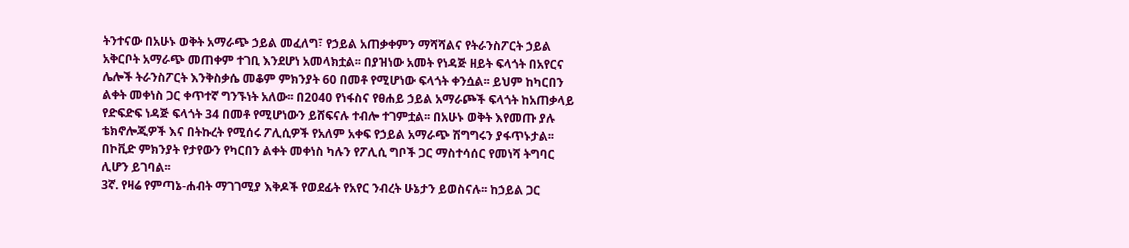ትንተናው በአሁኑ ወቅት አማራጭ ኃይል መፈለግ፣ የኃይል አጠቃቀምን ማሻሻልና የትራንስፖርት ኃይል አቅርቦት አማራጭ መጠቀም ተገቢ እንደሆነ አመላክቷል፡፡ በያዝነው አመት የነዳጅ ዘይት ፍላጎት በአየርና ሌሎች ትራንስፖርት እንቅስቃሴ መቆም ምክንያት 60 በመቶ የሚሆነው ፍላጎት ቀንሷል፡፡ ይህም ከካርበን ልቀት መቀነስ ጋር ቀጥተኛ ግንኙነት አለው፡፡ በ2040 የነፋስና የፀሐይ ኃይል አማራጮች ፍላጎት ከአጠቃላይ የድፍድፍ ነዳጅ ፍላጎት 34 በመቶ የሚሆነውን ይሸፍናሉ ተብሎ ተገምቷል፡፡ በአሁኑ ወቅት እየመጡ ያሉ ቴክኖሎጂዎች እና በትኩረት የሚሰሩ ፖሊሲዎች የአለም አቀፍ የኃይል አማራጭ ሽግግሩን ያፋጥኑታል፡፡ በኮቪድ ምክንያት የታየውን የካርበን ልቀት መቀነስ ካሉን የፖሊሲ ግቦች ጋር ማስተሳሰር የመነሻ ትግባር ሊሆን ይገባል፡፡
3ኛ. የዛሬ የምጣኔ-ሐብት ማገገሚያ እቅዶች የወደፊት የአየር ንብረት ሁኔታን ይወስናሉ፡፡ ከኃይል ጋር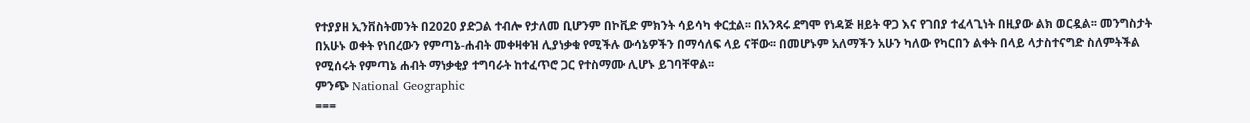የተያያዘ ኢንቨስትመንት በ2020 ያድጋል ተብሎ የታለመ ቢሆንም በኮቪድ ምክንት ሳይሳካ ቀርቷል፡፡ በአንጻሩ ደግሞ የነዳጅ ዘይት ዋጋ እና የገበያ ተፈላጊነት በዚያው ልክ ወርዷል፡፡ መንግስታት በአሁኑ ወቀት የነበረውን የምጣኔ-ሐብት መቀዛቀዝ ሊያነቃቁ የሚችሉ ውሳኔዎችን በማሳለፍ ላይ ናቸው፡፡ በመሆኑም አለማችን አሁን ካለው የካርበን ልቀት በላይ ላታስተናግድ ስለምትችል የሚሰሩት የምጣኔ ሐብት ማነቃቂያ ተግባራት ከተፈጥሮ ጋር የተስማሙ ሊሆኑ ይገባቸዋል፡፡
ምንጭ National Geographic
===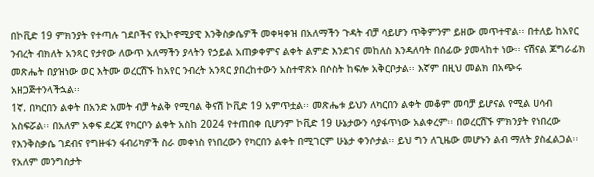በኮቪድ 19 ምክንያት የተጣሉ ገደቦችና የኢኮኖሚያዊ እንቅስቃሴዎች መቀዛቀዝ በአለማችን ጉዳት ብቻ ሳይሆን ጥቅምንም ይዘው መጥተዋል፡፡ በተለይ ከአየር ንብረት ብክለት አንጻር የታየው ለውጥ አለማችን ያላትን የኃይል አጠቃቀምና ልቀት ልምድ እንደገና መከለስ እንዳለባት በሰፊው ያመላከተ ነው፡፡ ናሽናል ጆግራፊክ መጽሔት በያዝነው ወር እትሙ ወረርሽኙ ከአየር ንብረት አንጻር ያበረከተውን አስተዋጽኦ በሶስት ከፍሎ አቅርቦታል፡፡ እኛም በዚህ መልክ በአጭሩ አዘጋጅተንላችኋል፡፡
1ኛ. በካርበን ልቀት በአንድ አመት ብቻ ትልቅ የሚባል ቅናሽ ኮቪድ 19 አምጥቷል፡፡ መጽሔቱ ይህን ለካርበን ልቀት መቆም መባቻ ይሆናል የሚል ሀሳብ አስፍሯል፡፡ በአለም አቀፍ ደረጃ የካርቦን ልቀት አስከ 2024 የተጠበቀ ቢሆንም ኮቪድ 19 ሁኔታውን ሳያፋጥነው አልቀረም፡፡ በወረርሽኙ ምክንያት የነበረው የእንቅስቃሴ ገደብና የግዙፋን ፋብሪካዎች ስራ መቀነስ የነበረውን የካርበን ልቀት በሚገርም ሁኔታ ቀንሶታል፡፡ ይህ ግን ለጊዜው መሆኑን ልብ ማለት ያስፈልጋል፡፡ የአለም መንግስታት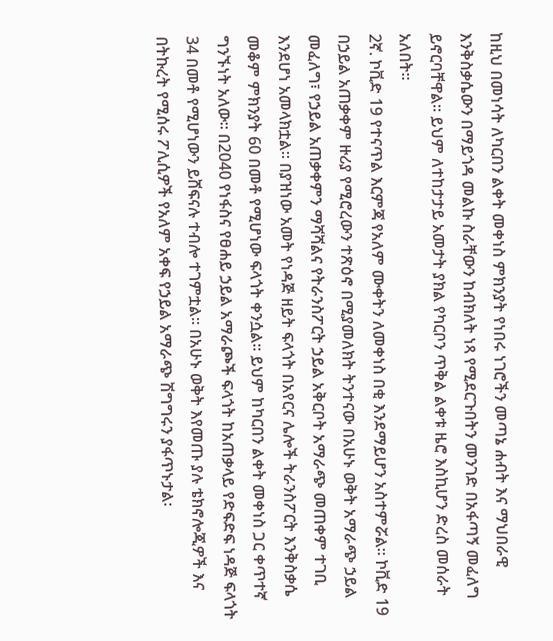ከዚህ በመነሳት ለካርበን ልቀት መቀነስ ምክንያት የነበሩ ነገሮችን መጣኔ ሐብት እና ማህበራዊ እንቅስቃሴውን በማይጎዳ መልኩ ስራቸውን ከብክለት ነጻ የሚደርጉበትን መንገድ በአፋጣኝ መፈለግ ይኖርባቸዋል፡፡ ይህም ለተከታታይ አመታት ያክል የካርቦን ጥቅል ልቀቱ ዜሮ እስኪሆን ድረስ መሰራት አለበት፡፡
2ኛ. ኮቪድ 19 የተናጥል እርምጃ የአለም ሙቀትን ለመቀነስ በቂ እንደማይሆን አስተምሯል፡፡ ኮቪድ 19 በኃይል አጠቃቀም ዙሪያ የሚሮረውን ተጽዕኖ በሚያመለክት ትንተናው በአሁኑ ወቅት አማራጭ ኃይል መፈለግ፣ የኃይል አጠቃቀምን ማሻሻልና የትራንስፖርት ኃይል አቅርቦት አማራጭ መጠቀም ተገቢ እንደሆነ አመላክቷል፡፡ በያዝነው አመት የነዳጅ ዘይት ፍላጎት በአየርና ሌሎች ትራንስፖርት እንቅስቃሴ መቆም ምክንያት 60 በመቶ የሚሆነው ፍላጎት ቀንሷል፡፡ ይህም ከካርበን ልቀት መቀነስ ጋር ቀጥተኛ ግንኙነት አለው፡፡ በ2040 የነፋስና የፀሐይ ኃይል አማራጮች ፍላጎት ከአጠቃላይ የድፍድፍ ነዳጅ ፍላጎት 34 በመቶ የሚሆነውን ይሸፍናሉ ተብሎ ተገምቷል፡፡ በአሁኑ ወቅት እየመጡ ያሉ ቴክኖሎጂዎች እና በትኩረት የሚሰሩ ፖሊሲዎች የአለም አቀፍ የኃይል አማራጭ ሽግግሩን ያፋጥኑታል፡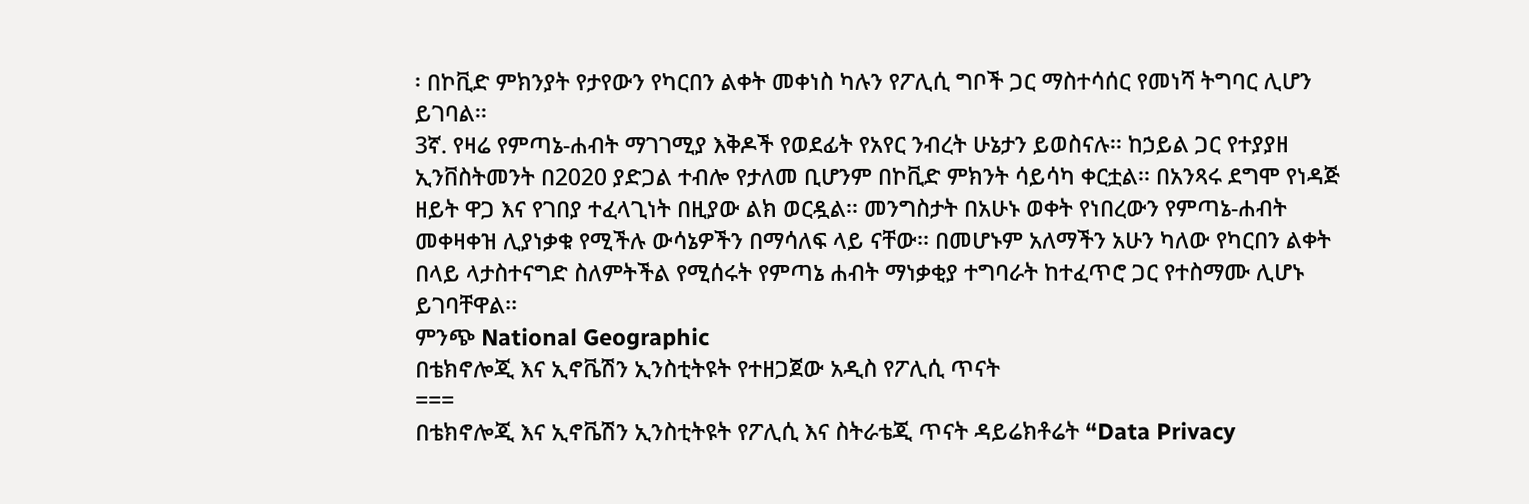፡ በኮቪድ ምክንያት የታየውን የካርበን ልቀት መቀነስ ካሉን የፖሊሲ ግቦች ጋር ማስተሳሰር የመነሻ ትግባር ሊሆን ይገባል፡፡
3ኛ. የዛሬ የምጣኔ-ሐብት ማገገሚያ እቅዶች የወደፊት የአየር ንብረት ሁኔታን ይወስናሉ፡፡ ከኃይል ጋር የተያያዘ ኢንቨስትመንት በ2020 ያድጋል ተብሎ የታለመ ቢሆንም በኮቪድ ምክንት ሳይሳካ ቀርቷል፡፡ በአንጻሩ ደግሞ የነዳጅ ዘይት ዋጋ እና የገበያ ተፈላጊነት በዚያው ልክ ወርዷል፡፡ መንግስታት በአሁኑ ወቀት የነበረውን የምጣኔ-ሐብት መቀዛቀዝ ሊያነቃቁ የሚችሉ ውሳኔዎችን በማሳለፍ ላይ ናቸው፡፡ በመሆኑም አለማችን አሁን ካለው የካርበን ልቀት በላይ ላታስተናግድ ስለምትችል የሚሰሩት የምጣኔ ሐብት ማነቃቂያ ተግባራት ከተፈጥሮ ጋር የተስማሙ ሊሆኑ ይገባቸዋል፡፡
ምንጭ National Geographic
በቴክኖሎጂ እና ኢኖቬሽን ኢንስቲትዩት የተዘጋጀው አዲስ የፖሊሲ ጥናት
===
በቴክኖሎጂ እና ኢኖቬሽን ኢንስቲትዩት የፖሊሲ እና ስትራቴጂ ጥናት ዳይሬክቶሬት “Data Privacy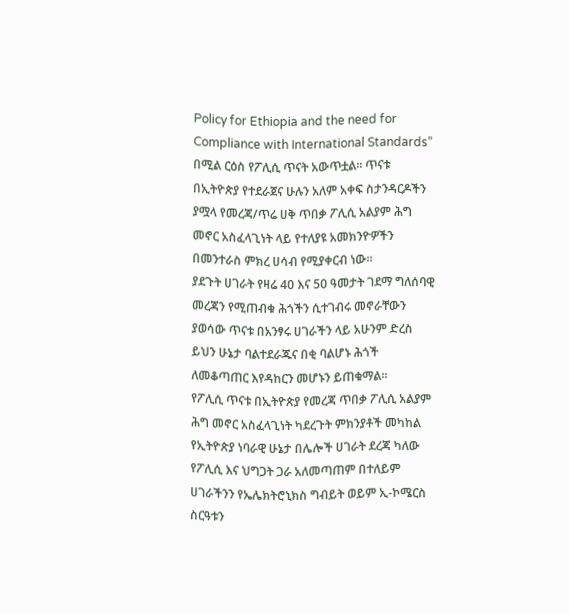Policy for Ethiopia and the need for Compliance with International Standards” በሚል ርዕስ የፖሊሲ ጥናት አውጥቷል፡፡ ጥናቱ በኢትዮጵያ የተደራጀና ሁሉን አለም አቀፍ ስታንዳርዶችን ያሟላ የመረጃ/ጥሬ ሀቅ ጥበቃ ፖሊሲ አልያም ሕግ መኖር አስፈላጊነት ላይ የተለያዩ አመክንዮዎችን በመንተራስ ምክረ ሀሳብ የሚያቀርብ ነው፡፡
ያደጉት ሀገራት የዛሬ 40 እና 50 ዓመታት ገደማ ግለሰባዊ መረጃን የሚጠብቁ ሕጎችን ሲተገብሩ መኖራቸውን ያወሳው ጥናቱ በአንፃሩ ሀገራችን ላይ አሁንም ድረስ ይህን ሁኔታ ባልተደራጁና በቂ ባልሆኑ ሕጎች ለመቆጣጠር እየዳከርን መሆኑን ይጠቁማል፡፡
የፖሊሲ ጥናቱ በኢትዮጵያ የመረጃ ጥበቃ ፖሊሲ አልያም ሕግ መኖር አስፈላጊነት ካደረጉት ምክንያቶች መካከል የኢትዮጵያ ነባራዊ ሁኔታ በሌሎች ሀገራት ደረጃ ካለው የፖሊሲ እና ህግጋት ጋራ አለመጣጠም በተለይም ሀገራችንን የኤሌክትሮኒክስ ግብይት ወይም ኢ-ኮሜርስ ስርዓቱን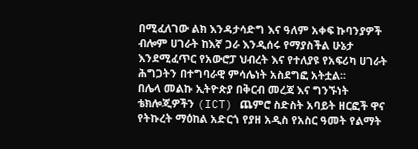በሚፈለገው ልክ እንዳታሳድግ እና ዓለም አቀፍ ኩባንያዎች ብሎም ሀገራት ከእኛ ጋራ እንዲሰሩ የማያስችል ሁኔታ እንደሚፈጥር የአውሮፓ ህብረት እና የተለያዩ የአፍሪካ ሀገራት ሕግጋትን በተግባራዊ ምሳሌነት አስደግፎ አትቷል፡፡
በሌላ መልኩ ኢትዮጵያ በቅርብ መረጃ እና ግንኙነት ቴክሎጂዎችን (ICT) ጨምሮ ስድስት አባይት ዘርፎች ዋና የትኩረት ማዕከል አድርጎ የያዘ አዲስ የአስር ዓመት የልማት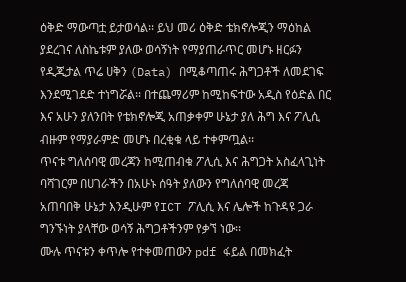ዕቅድ ማውጣቷ ይታወሳል፡፡ ይህ መሪ ዕቅድ ቴክኖሎጂን ማዕከል ያደረገና ለስኬቱም ያለው ወሳኝነት የማያጠራጥር መሆኑ ዘርፉን የዲጂታል ጥሬ ሀቅን (Data) በሚቆጣጠሩ ሕግጋቶች ለመደገፍ እንደሚገደድ ተነግሯል፡፡ በተጨማሪም ከሚከፍተው አዲስ የዕድል በር እና አሁን ያለንበት የቴክኖሎጂ አጠቃቀም ሁኔታ ያለ ሕግ እና ፖሊሲ ብዙም የማያራምድ መሆኑ በረቂቁ ላይ ተቀምጧል፡፡
ጥናቱ ግለሰባዊ መረጃን ከሚጠብቁ ፖሊሲ እና ሕግጋት አስፈላጊነት ባሻገርም በሀገራችን በአሁኑ ሰዓት ያለውን የግለሰባዊ መረጃ አጠባበቅ ሁኔታ እንዲሁም የICT ፖሊሲ እና ሌሎች ከጉዳዩ ጋራ ግንኙነት ያላቸው ወሳኝ ሕግጋቶችንም የቃኘ ነው፡፡
ሙሉ ጥናቱን ቀጥሎ የተቀመጠውን pdf ፋይል በመክፈት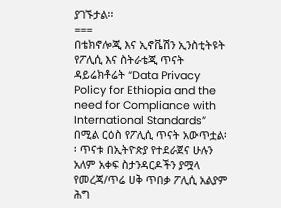ያገኙታል፡፡
===
በቴክኖሎጂ እና ኢኖቬሽን ኢንስቲትዩት የፖሊሲ እና ስትራቴጂ ጥናት ዳይሬክቶሬት “Data Privacy Policy for Ethiopia and the need for Compliance with International Standards” በሚል ርዕስ የፖሊሲ ጥናት አውጥቷል፡፡ ጥናቱ በኢትዮጵያ የተደራጀና ሁሉን አለም አቀፍ ስታንዳርዶችን ያሟላ የመረጃ/ጥሬ ሀቅ ጥበቃ ፖሊሲ አልያም ሕግ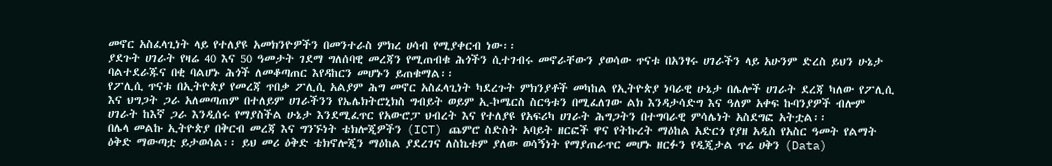መኖር አስፈላጊነት ላይ የተለያዩ አመክንዮዎችን በመንተራስ ምክረ ሀሳብ የሚያቀርብ ነው፡፡
ያደጉት ሀገራት የዛሬ 40 እና 50 ዓመታት ገደማ ግለሰባዊ መረጃን የሚጠብቁ ሕጎችን ሲተገብሩ መኖራቸውን ያወሳው ጥናቱ በአንፃሩ ሀገራችን ላይ አሁንም ድረስ ይህን ሁኔታ ባልተደራጁና በቂ ባልሆኑ ሕጎች ለመቆጣጠር እየዳከርን መሆኑን ይጠቁማል፡፡
የፖሊሲ ጥናቱ በኢትዮጵያ የመረጃ ጥበቃ ፖሊሲ አልያም ሕግ መኖር አስፈላጊነት ካደረጉት ምክንያቶች መካከል የኢትዮጵያ ነባራዊ ሁኔታ በሌሎች ሀገራት ደረጃ ካለው የፖሊሲ እና ህግጋት ጋራ አለመጣጠም በተለይም ሀገራችንን የኤሌክትሮኒክስ ግብይት ወይም ኢ-ኮሜርስ ስርዓቱን በሚፈለገው ልክ እንዳታሳድግ እና ዓለም አቀፍ ኩባንያዎች ብሎም ሀገራት ከእኛ ጋራ እንዲሰሩ የማያስችል ሁኔታ እንደሚፈጥር የአውሮፓ ህብረት እና የተለያዩ የአፍሪካ ሀገራት ሕግጋትን በተግባራዊ ምሳሌነት አስደግፎ አትቷል፡፡
በሌላ መልኩ ኢትዮጵያ በቅርብ መረጃ እና ግንኙነት ቴክሎጂዎችን (ICT) ጨምሮ ስድስት አባይት ዘርፎች ዋና የትኩረት ማዕከል አድርጎ የያዘ አዲስ የአስር ዓመት የልማት ዕቅድ ማውጣቷ ይታወሳል፡፡ ይህ መሪ ዕቅድ ቴክኖሎጂን ማዕከል ያደረገና ለስኬቱም ያለው ወሳኝነት የማያጠራጥር መሆኑ ዘርፉን የዲጂታል ጥሬ ሀቅን (Data)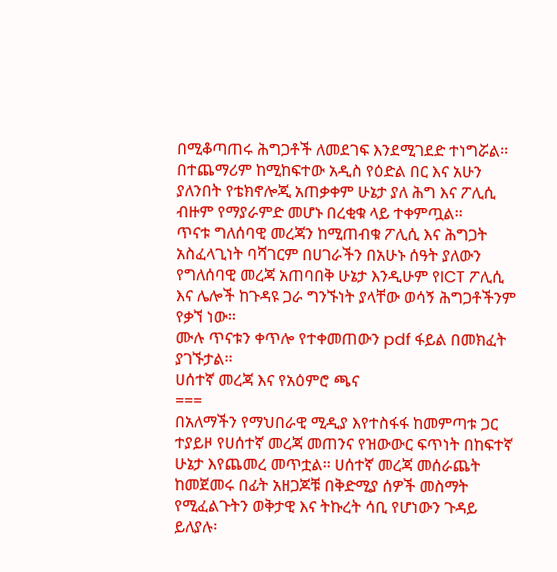በሚቆጣጠሩ ሕግጋቶች ለመደገፍ እንደሚገደድ ተነግሯል፡፡ በተጨማሪም ከሚከፍተው አዲስ የዕድል በር እና አሁን ያለንበት የቴክኖሎጂ አጠቃቀም ሁኔታ ያለ ሕግ እና ፖሊሲ ብዙም የማያራምድ መሆኑ በረቂቁ ላይ ተቀምጧል፡፡
ጥናቱ ግለሰባዊ መረጃን ከሚጠብቁ ፖሊሲ እና ሕግጋት አስፈላጊነት ባሻገርም በሀገራችን በአሁኑ ሰዓት ያለውን የግለሰባዊ መረጃ አጠባበቅ ሁኔታ እንዲሁም የICT ፖሊሲ እና ሌሎች ከጉዳዩ ጋራ ግንኙነት ያላቸው ወሳኝ ሕግጋቶችንም የቃኘ ነው፡፡
ሙሉ ጥናቱን ቀጥሎ የተቀመጠውን pdf ፋይል በመክፈት ያገኙታል፡፡
ሀሰተኛ መረጃ እና የአዕምሮ ጫና
===
በአለማችን የማህበራዊ ሚዲያ እየተስፋፋ ከመምጣቱ ጋር ተያይዞ የሀሰተኛ መረጃ መጠንና የዝውውር ፍጥነት በከፍተኛ ሁኔታ እየጨመረ መጥቷል፡፡ ሀሰተኛ መረጃ መሰራጨት ከመጀመሩ በፊት አዘጋጆቹ በቅድሚያ ሰዎች መስማት የሚፈልጉትን ወቅታዊ እና ትኩረት ሳቢ የሆነውን ጉዳይ ይለያሉ፡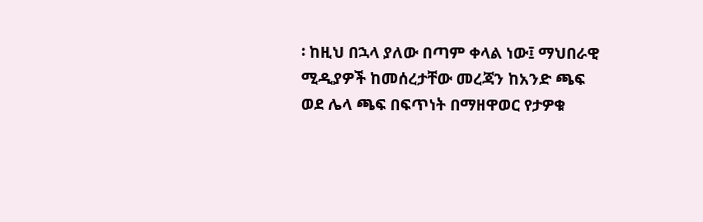፡ ከዚህ በኋላ ያለው በጣም ቀላል ነው፤ ማህበራዊ ሚዲያዎች ከመሰረታቸው መረጃን ከአንድ ጫፍ ወደ ሌላ ጫፍ በፍጥነት በማዘዋወር የታዎቁ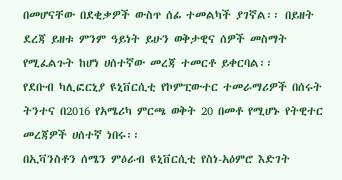በመሆናቸው በደቂቃዎች ውስጥ ሰፊ ተመልካች ያገኛል፡፡ በይዘት ደረጃ ይዘቱ ምንም ዓይነት ይሁን ወቅታዊና ሰዎች መስማት የሚፈልጉት ከሆነ ሀሰተኛው መረጃ ተመርቶ ይቀርባል፡፡
የደቡብ ካሊፎርኒያ ዩኒቨርሲቲ የኮምፒውተር ተመራማሪዎች በሰሩት ትንተና በ2016 የአሜሪካ ምርጫ ወቅት 20 በመቶ የሚሆኑ የትዊተር መረጃዎች ሀሰተኛ ነበሩ፡፡
በኢቫንስቶን ሰሜን ምዕራብ ዩኒቨርሲቲ የስነ-አዕምሮ እድገት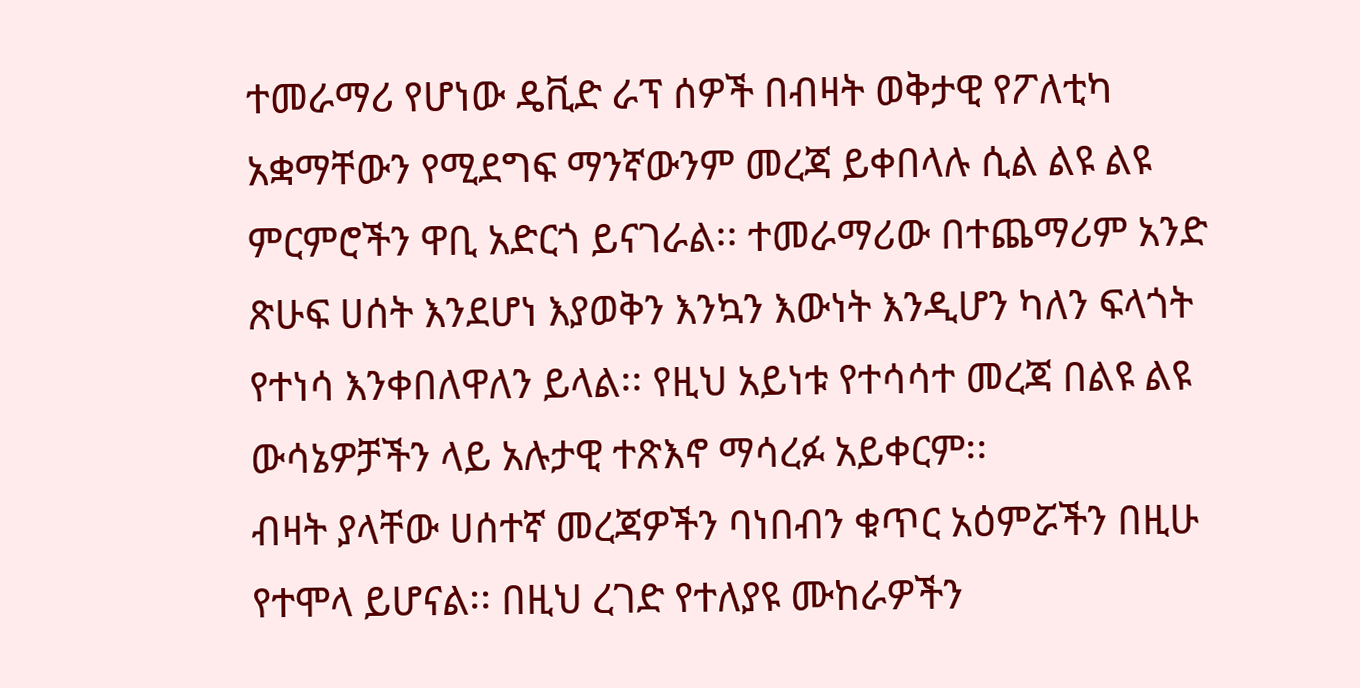ተመራማሪ የሆነው ዴቪድ ራፕ ሰዎች በብዛት ወቅታዊ የፖለቲካ አቋማቸውን የሚደግፍ ማንኛውንም መረጃ ይቀበላሉ ሲል ልዩ ልዩ ምርምሮችን ዋቢ አድርጎ ይናገራል፡፡ ተመራማሪው በተጨማሪም አንድ ጽሁፍ ሀሰት እንደሆነ እያወቅን እንኳን እውነት እንዲሆን ካለን ፍላጎት የተነሳ እንቀበለዋለን ይላል፡፡ የዚህ አይነቱ የተሳሳተ መረጃ በልዩ ልዩ ውሳኔዎቻችን ላይ አሉታዊ ተጽእኖ ማሳረፉ አይቀርም፡፡
ብዛት ያላቸው ሀሰተኛ መረጃዎችን ባነበብን ቁጥር አዕምሯችን በዚሁ የተሞላ ይሆናል፡፡ በዚህ ረገድ የተለያዩ ሙከራዎችን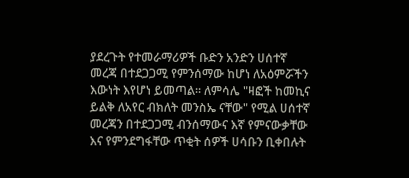ያደረጉት የተመራማሪዎች ቡድን አንድን ሀሰተኛ መረጃ በተደጋጋሚ የምንሰማው ከሆነ ለአዕምሯችን እውነት እየሆነ ይመጣል፡፡ ለምሳሌ "ዛፎች ከመኪና ይልቅ ለአየር ብክለት መንስኤ ናቸው" የሚል ሀሰተኛ መረጃን በተደጋጋሚ ብንሰማውና እኛ የምናውቃቸው እና የምንደግፋቸው ጥቂት ሰዎች ሀሳቡን ቢቀበሉት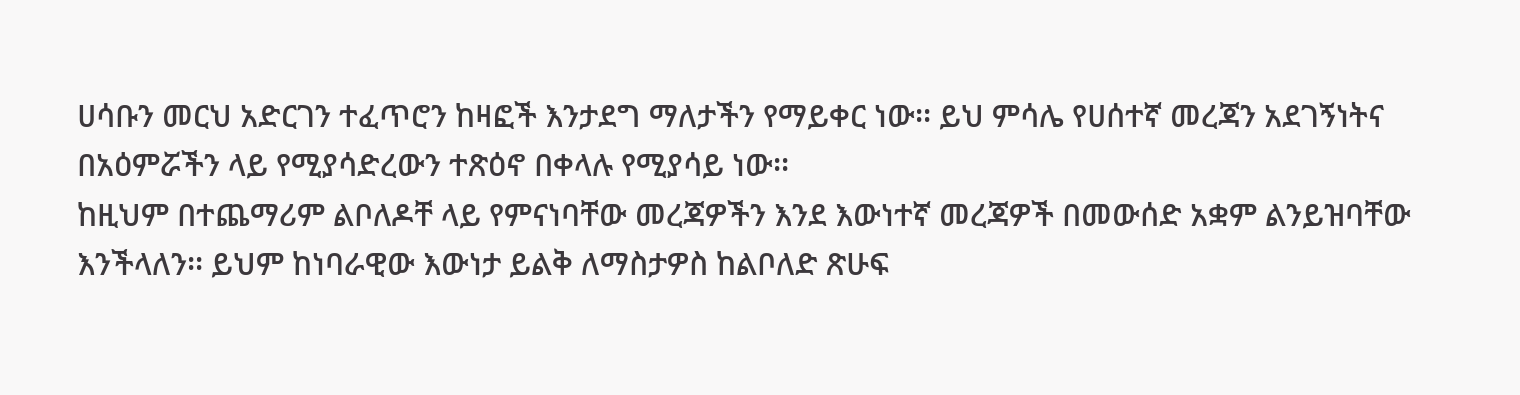ሀሳቡን መርህ አድርገን ተፈጥሮን ከዛፎች እንታደግ ማለታችን የማይቀር ነው፡፡ ይህ ምሳሌ የሀሰተኛ መረጃን አደገኝነትና በአዕምሯችን ላይ የሚያሳድረውን ተጽዕኖ በቀላሉ የሚያሳይ ነው፡፡
ከዚህም በተጨማሪም ልቦለዶቸ ላይ የምናነባቸው መረጃዎችን እንደ እውነተኛ መረጃዎች በመውሰድ አቋም ልንይዝባቸው እንችላለን፡፡ ይህም ከነባራዊው እውነታ ይልቅ ለማስታዎስ ከልቦለድ ጽሁፍ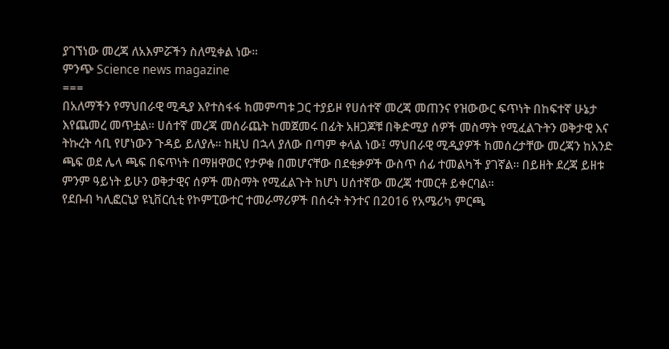ያገኘነው መረጃ ለአእምሯችን ስለሚቀል ነው፡፡
ምንጭ Science news magazine
===
በአለማችን የማህበራዊ ሚዲያ እየተስፋፋ ከመምጣቱ ጋር ተያይዞ የሀሰተኛ መረጃ መጠንና የዝውውር ፍጥነት በከፍተኛ ሁኔታ እየጨመረ መጥቷል፡፡ ሀሰተኛ መረጃ መሰራጨት ከመጀመሩ በፊት አዘጋጆቹ በቅድሚያ ሰዎች መስማት የሚፈልጉትን ወቅታዊ እና ትኩረት ሳቢ የሆነውን ጉዳይ ይለያሉ፡፡ ከዚህ በኋላ ያለው በጣም ቀላል ነው፤ ማህበራዊ ሚዲያዎች ከመሰረታቸው መረጃን ከአንድ ጫፍ ወደ ሌላ ጫፍ በፍጥነት በማዘዋወር የታዎቁ በመሆናቸው በደቂቃዎች ውስጥ ሰፊ ተመልካች ያገኛል፡፡ በይዘት ደረጃ ይዘቱ ምንም ዓይነት ይሁን ወቅታዊና ሰዎች መስማት የሚፈልጉት ከሆነ ሀሰተኛው መረጃ ተመርቶ ይቀርባል፡፡
የደቡብ ካሊፎርኒያ ዩኒቨርሲቲ የኮምፒውተር ተመራማሪዎች በሰሩት ትንተና በ2016 የአሜሪካ ምርጫ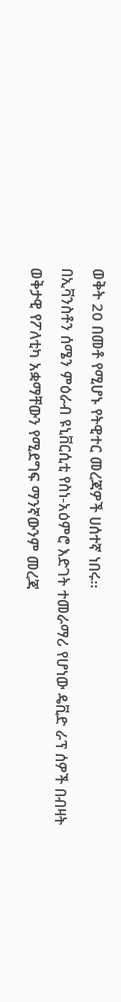ወቅት 20 በመቶ የሚሆኑ የትዊተር መረጃዎች ሀሰተኛ ነበሩ፡፡
በኢቫንስቶን ሰሜን ምዕራብ ዩኒቨርሲቲ የስነ-አዕምሮ እድገት ተመራማሪ የሆነው ዴቪድ ራፕ ሰዎች በብዛት ወቅታዊ የፖለቲካ አቋማቸውን የሚደግፍ ማንኛውንም መረጃ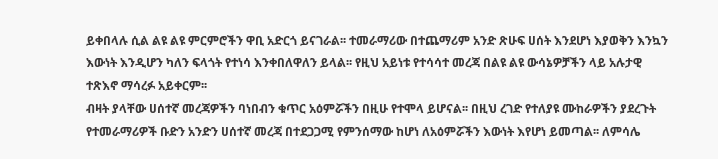ይቀበላሉ ሲል ልዩ ልዩ ምርምሮችን ዋቢ አድርጎ ይናገራል፡፡ ተመራማሪው በተጨማሪም አንድ ጽሁፍ ሀሰት እንደሆነ እያወቅን እንኳን እውነት እንዲሆን ካለን ፍላጎት የተነሳ እንቀበለዋለን ይላል፡፡ የዚህ አይነቱ የተሳሳተ መረጃ በልዩ ልዩ ውሳኔዎቻችን ላይ አሉታዊ ተጽእኖ ማሳረፉ አይቀርም፡፡
ብዛት ያላቸው ሀሰተኛ መረጃዎችን ባነበብን ቁጥር አዕምሯችን በዚሁ የተሞላ ይሆናል፡፡ በዚህ ረገድ የተለያዩ ሙከራዎችን ያደረጉት የተመራማሪዎች ቡድን አንድን ሀሰተኛ መረጃ በተደጋጋሚ የምንሰማው ከሆነ ለአዕምሯችን እውነት እየሆነ ይመጣል፡፡ ለምሳሌ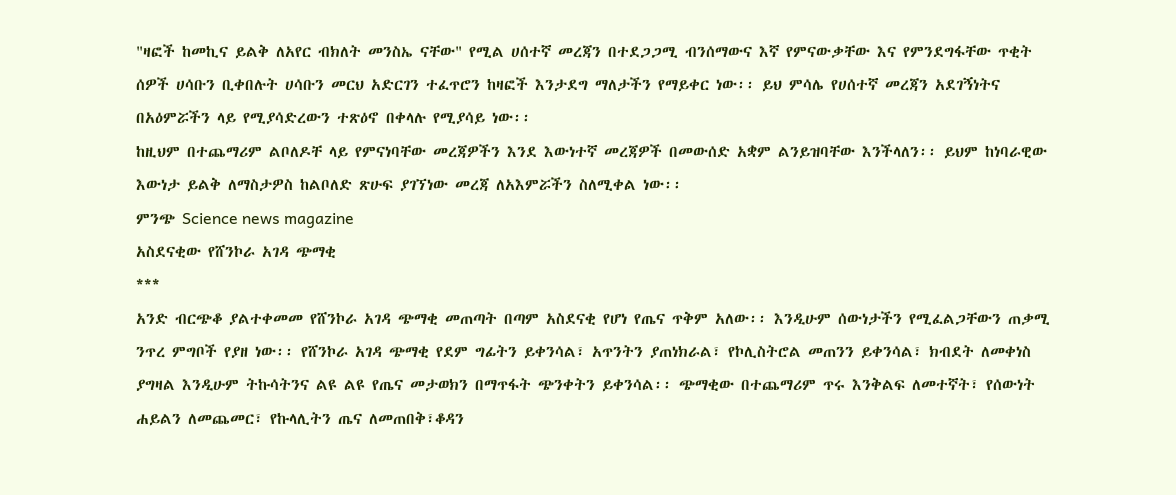"ዛፎች ከመኪና ይልቅ ለአየር ብክለት መንስኤ ናቸው" የሚል ሀሰተኛ መረጃን በተደጋጋሚ ብንሰማውና እኛ የምናውቃቸው እና የምንደግፋቸው ጥቂት ሰዎች ሀሳቡን ቢቀበሉት ሀሳቡን መርህ አድርገን ተፈጥሮን ከዛፎች እንታደግ ማለታችን የማይቀር ነው፡፡ ይህ ምሳሌ የሀሰተኛ መረጃን አደገኝነትና በአዕምሯችን ላይ የሚያሳድረውን ተጽዕኖ በቀላሉ የሚያሳይ ነው፡፡
ከዚህም በተጨማሪም ልቦለዶቸ ላይ የምናነባቸው መረጃዎችን እንደ እውነተኛ መረጃዎች በመውሰድ አቋም ልንይዝባቸው እንችላለን፡፡ ይህም ከነባራዊው እውነታ ይልቅ ለማስታዎስ ከልቦለድ ጽሁፍ ያገኘነው መረጃ ለአእምሯችን ስለሚቀል ነው፡፡
ምንጭ Science news magazine
አስደናቂው የሸንኮራ አገዳ ጭማቂ
***
አንድ ብርጭቆ ያልተቀመመ የሸንኮራ አገዳ ጭማቂ መጠጣት በጣም አስደናቂ የሆነ የጤና ጥቅም አለው፡፡ እንዲሁም ሰውነታችን የሚፈልጋቸውን ጠቃሚ ንጥረ ምግቦች የያዘ ነው፡፡ የሸንኮራ አገዳ ጭማቂ የደም ግፊትን ይቀንሳል፣ አጥንትን ያጠነክራል፣ የኮሊስትሮል መጠንን ይቀንሳል፣ ክብደት ለመቀነስ ያግዛል እንዲሁም ትኩሳትንና ልዩ ልዩ የጤና መታወክን በማጥፋት ጭንቀትን ይቀንሳል፡፡ ጭማቂው በተጨማሪም ጥሩ እንቅልፍ ለመተኛት፣ የሰውነት ሐይልን ለመጨመር፣ የኩላሊትን ጤና ለመጠበቅ፣ቆዳን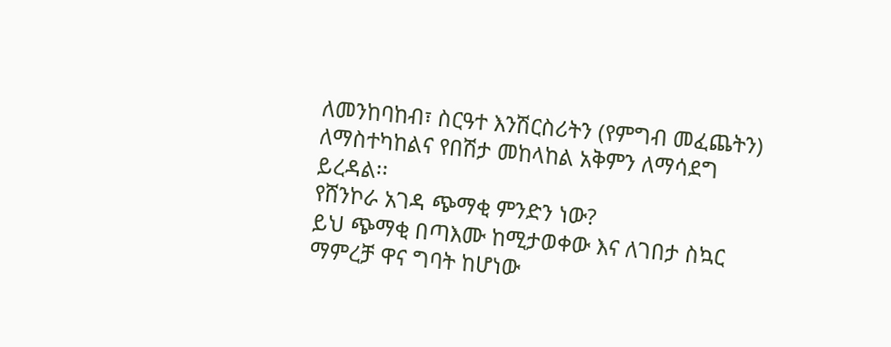ለመንከባከብ፣ ስርዓተ እንሽርስሪትን (የምግብ መፈጨትን) ለማስተካከልና የበሽታ መከላከል አቅምን ለማሳደግ ይረዳል፡፡
የሸንኮራ አገዳ ጭማቂ ምንድን ነው?
ይህ ጭማቂ በጣእሙ ከሚታወቀው እና ለገበታ ስኳር ማምረቻ ዋና ግባት ከሆነው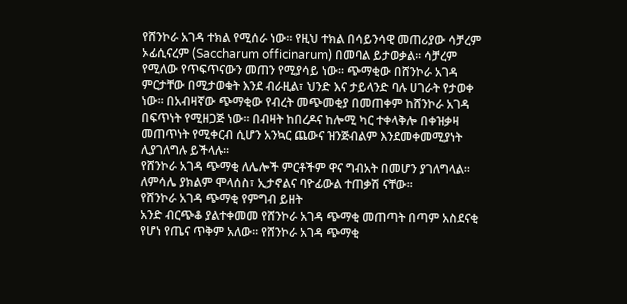የሸንኮራ አገዳ ተክል የሚሰራ ነው፡፡ የዚህ ተክል በሳይንሳዊ መጠሪያው ሳቻረም ኦፊሲናረም (Saccharum officinarum) በመባል ይታወቃል፡፡ ሳቻረም የሚለው የጥፍጥናውን መጠን የሚያሳይ ነው፡፡ ጭማቂው በሸንኮራ አገዳ ምርታቸው በሚታወቁት እንደ ብራዚል፣ ህንድ እና ታይላንድ ባሉ ሀገራት የታወቀ ነው፡፡ በአብዛኛው ጭማቂው የብረት መጭመቂያ በመጠቀም ከሸንኮራ አገዳ በፍጥነት የሚዘጋጅ ነው፡፡ በብዛት ከበረዶና ከሎሚ ካር ተቀላቅሎ በቀዝቃዛ መጠጥነት የሚቀርብ ሲሆን አንኳር ጨውና ዝንጅብልም እንደመቀመሚያነት ሊያገለግሉ ይችላሉ፡፡
የሸንኮራ አገዳ ጭማቂ ለሌሎች ምርቶችም ዋና ግብአት በመሆን ያገለግላል፡፡ ለምሳሌ ያክልም ሞላሰስ፣ ኢታኖልና ባዮፊውል ተጠቃሽ ናቸው፡፡
የሸንኮራ አገዳ ጭማቂ የምግብ ይዘት
አንድ ብርጭቆ ያልተቀመመ የሸንኮራ አገዳ ጭማቂ መጠጣት በጣም አስደናቂ የሆነ የጤና ጥቅም አለው፡፡ የሸንኮራ አገዳ ጭማቂ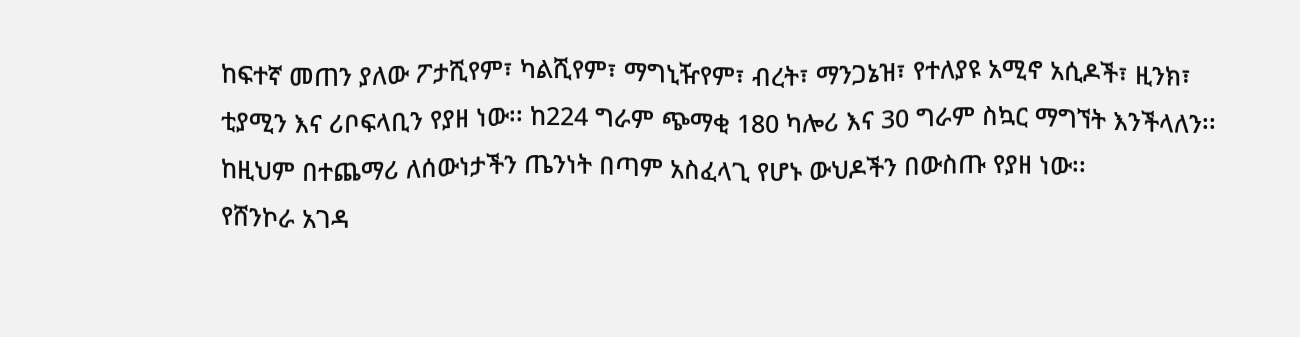ከፍተኛ መጠን ያለው ፖታሺየም፣ ካልሺየም፣ ማግኒዥየም፣ ብረት፣ ማንጋኔዝ፣ የተለያዩ አሚኖ አሲዶች፣ ዚንክ፣ ቲያሚን እና ሪቦፍላቢን የያዘ ነው፡፡ ከ224 ግራም ጭማቂ 180 ካሎሪ እና 30 ግራም ስኳር ማግኘት እንችላለን፡፡ ከዚህም በተጨማሪ ለሰውነታችን ጤንነት በጣም አስፈላጊ የሆኑ ውህዶችን በውስጡ የያዘ ነው፡፡
የሸንኮራ አገዳ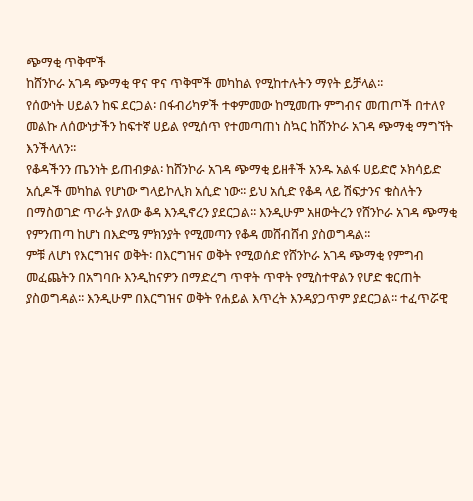ጭማቂ ጥቅሞች
ከሸንኮራ አገዳ ጭማቂ ዋና ዋና ጥቅሞች መካከል የሚከተሉትን ማየት ይቻላል፡፡
የሰውነት ሀይልን ከፍ ደርጋል፡ በፋብሪካዎች ተቀምመው ከሚመጡ ምግብና መጠጦች በተለየ መልኩ ለሰውነታችን ከፍተኛ ሀይል የሚሰጥ የተመጣጠነ ስኳር ከሸንኮራ አገዳ ጭማቂ ማግኘት እንችላለን፡፡
የቆዳችንን ጤንነት ይጠብቃል፡ ከሸንኮራ አገዳ ጭማቂ ይዘቶች አንዱ አልፋ ሀይድሮ ኦክሳይድ አሲዶች መካከል የሆነው ግላይኮሊክ አሲድ ነው፡፡ ይህ አሲድ የቆዳ ላይ ሽፍታንና ቁስለትን በማስወገድ ጥራት ያለው ቆዳ እንዲኖረን ያደርጋል፡፡ እንዲሁም አዘውትረን የሸንኮራ አገዳ ጭማቂ የምንጠጣ ከሆነ በእድሜ ምክንያት የሚመጣን የቆዳ መሸብሸብ ያስወግዳል፡፡
ምቹ ለሆነ የእርግዝና ወቅት፡ በእርግዝና ወቅት የሚወሰድ የሸንኮራ አገዳ ጭማቂ የምግብ መፈጨትን በአግባቡ እንዲከናዎን በማድረግ ጥዋት ጥዋት የሚስተዋልን የሆድ ቁርጠት ያስወግዳል፡፡ እንዲሁም በእርግዝና ወቅት የሐይል እጥረት እንዳያጋጥም ያደርጋል፡፡ ተፈጥሯዊ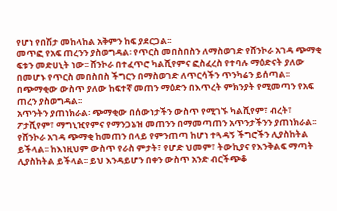የሆነ የበሽታ መከላከል አቅምን ከፍ ያደርጋል፡፡
መጥፎ የአፍ ጠረንን ያስወግዳል፡ የጥርስ መበስበስን ለማስወገድ የሸንኮራ አገዳ ጭማቂ ፍቱን መድሀኒት ነው፡፡ ሸንኮራ በተፈጥሮ ካልሺየምና ፎስፈረስ የተባሉ ማዕድናት ያለው በመሆኑ የጥርስ መበስበስ ችግርን በማስወገድ ለጥርሳችን ጥንካሬን ይሰጣል፡፡ በጭማቂው ውስጥ ያለው ከፍተኛ መጠን ማዕድን በእጥረት ምክንያት የሚመጣን የአፍ ጠረን ያስወግዳል፡፡
አጥንትን ያጠነክራል፡ ጭማቂው በሰውነታችን ውስጥ የሚገኙ ካልሺየም፣ ብረት፣ ፖታሺየም፣ ማግኒዢየምና የማንጋኔዝ መጠንን በማመጣጠን አጥንታችንን ያጠነክራል፡፡
የሸንኮራ አገዳ ጭማቂ ከመጠን በላይ የምንጠጣ ከሆነ ተጓዳኝ ችግሮችን ሊያስከትል ይችላል፡፡ ከእነዚህም ውስጥ የራስ ምታት፣ የሆድ ህመም፣ ትውኪያና የእንቅልፍ ማጣት ሊያስከትል ይችላል፡፡ ይህ እንዳይሆን በቀን ውስጥ አንድ ብርችጭቆ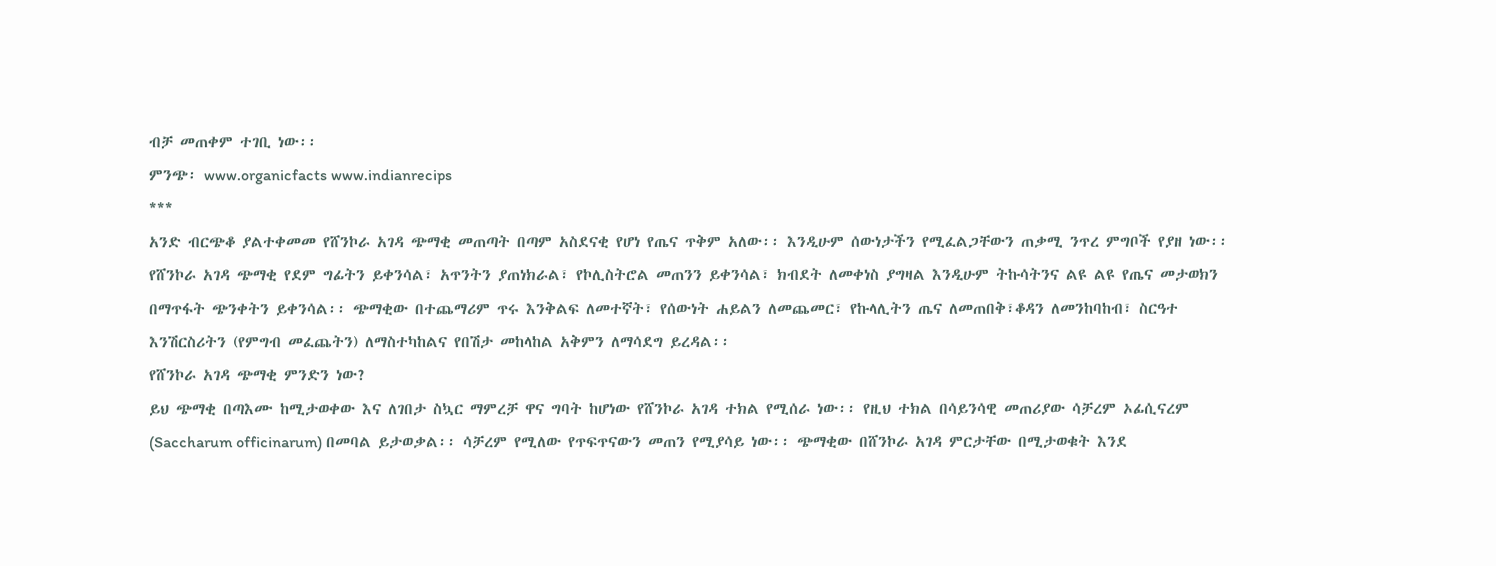ብቻ መጠቀም ተገቢ ነው፡፡
ምንጭ፡ www.organicfacts www.indianrecips
***
አንድ ብርጭቆ ያልተቀመመ የሸንኮራ አገዳ ጭማቂ መጠጣት በጣም አስደናቂ የሆነ የጤና ጥቅም አለው፡፡ እንዲሁም ሰውነታችን የሚፈልጋቸውን ጠቃሚ ንጥረ ምግቦች የያዘ ነው፡፡ የሸንኮራ አገዳ ጭማቂ የደም ግፊትን ይቀንሳል፣ አጥንትን ያጠነክራል፣ የኮሊስትሮል መጠንን ይቀንሳል፣ ክብደት ለመቀነስ ያግዛል እንዲሁም ትኩሳትንና ልዩ ልዩ የጤና መታወክን በማጥፋት ጭንቀትን ይቀንሳል፡፡ ጭማቂው በተጨማሪም ጥሩ እንቅልፍ ለመተኛት፣ የሰውነት ሐይልን ለመጨመር፣ የኩላሊትን ጤና ለመጠበቅ፣ቆዳን ለመንከባከብ፣ ስርዓተ እንሽርስሪትን (የምግብ መፈጨትን) ለማስተካከልና የበሽታ መከላከል አቅምን ለማሳደግ ይረዳል፡፡
የሸንኮራ አገዳ ጭማቂ ምንድን ነው?
ይህ ጭማቂ በጣእሙ ከሚታወቀው እና ለገበታ ስኳር ማምረቻ ዋና ግባት ከሆነው የሸንኮራ አገዳ ተክል የሚሰራ ነው፡፡ የዚህ ተክል በሳይንሳዊ መጠሪያው ሳቻረም ኦፊሲናረም (Saccharum officinarum) በመባል ይታወቃል፡፡ ሳቻረም የሚለው የጥፍጥናውን መጠን የሚያሳይ ነው፡፡ ጭማቂው በሸንኮራ አገዳ ምርታቸው በሚታወቁት እንደ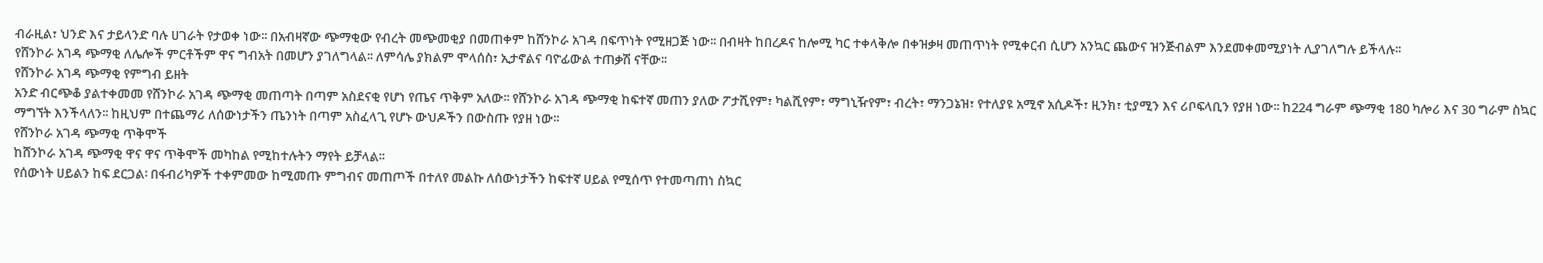ብራዚል፣ ህንድ እና ታይላንድ ባሉ ሀገራት የታወቀ ነው፡፡ በአብዛኛው ጭማቂው የብረት መጭመቂያ በመጠቀም ከሸንኮራ አገዳ በፍጥነት የሚዘጋጅ ነው፡፡ በብዛት ከበረዶና ከሎሚ ካር ተቀላቅሎ በቀዝቃዛ መጠጥነት የሚቀርብ ሲሆን አንኳር ጨውና ዝንጅብልም እንደመቀመሚያነት ሊያገለግሉ ይችላሉ፡፡
የሸንኮራ አገዳ ጭማቂ ለሌሎች ምርቶችም ዋና ግብአት በመሆን ያገለግላል፡፡ ለምሳሌ ያክልም ሞላሰስ፣ ኢታኖልና ባዮፊውል ተጠቃሽ ናቸው፡፡
የሸንኮራ አገዳ ጭማቂ የምግብ ይዘት
አንድ ብርጭቆ ያልተቀመመ የሸንኮራ አገዳ ጭማቂ መጠጣት በጣም አስደናቂ የሆነ የጤና ጥቅም አለው፡፡ የሸንኮራ አገዳ ጭማቂ ከፍተኛ መጠን ያለው ፖታሺየም፣ ካልሺየም፣ ማግኒዥየም፣ ብረት፣ ማንጋኔዝ፣ የተለያዩ አሚኖ አሲዶች፣ ዚንክ፣ ቲያሚን እና ሪቦፍላቢን የያዘ ነው፡፡ ከ224 ግራም ጭማቂ 180 ካሎሪ እና 30 ግራም ስኳር ማግኘት እንችላለን፡፡ ከዚህም በተጨማሪ ለሰውነታችን ጤንነት በጣም አስፈላጊ የሆኑ ውህዶችን በውስጡ የያዘ ነው፡፡
የሸንኮራ አገዳ ጭማቂ ጥቅሞች
ከሸንኮራ አገዳ ጭማቂ ዋና ዋና ጥቅሞች መካከል የሚከተሉትን ማየት ይቻላል፡፡
የሰውነት ሀይልን ከፍ ደርጋል፡ በፋብሪካዎች ተቀምመው ከሚመጡ ምግብና መጠጦች በተለየ መልኩ ለሰውነታችን ከፍተኛ ሀይል የሚሰጥ የተመጣጠነ ስኳር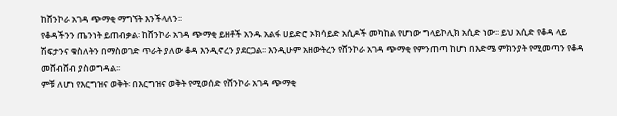ከሸንኮራ አገዳ ጭማቂ ማግኘት እንችላለን፡፡
የቆዳችንን ጤንነት ይጠብቃል፡ ከሸንኮራ አገዳ ጭማቂ ይዘቶች አንዱ አልፋ ሀይድሮ ኦክሳይድ አሲዶች መካከል የሆነው ግላይኮሊክ አሲድ ነው፡፡ ይህ አሲድ የቆዳ ላይ ሽፍታንና ቁስለትን በማስወገድ ጥራት ያለው ቆዳ እንዲኖረን ያደርጋል፡፡ እንዲሁም አዘውትረን የሸንኮራ አገዳ ጭማቂ የምንጠጣ ከሆነ በእድሜ ምክንያት የሚመጣን የቆዳ መሸብሸብ ያስወግዳል፡፡
ምቹ ለሆነ የእርግዝና ወቅት፡ በእርግዝና ወቅት የሚወሰድ የሸንኮራ አገዳ ጭማቂ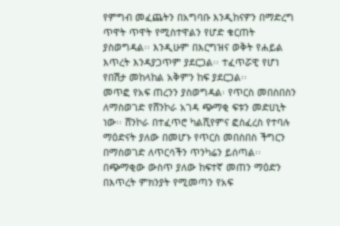የምግብ መፈጨትን በአግባቡ እንዲከናዎን በማድረግ ጥዋት ጥዋት የሚስተዋልን የሆድ ቁርጠት ያስወግዳል፡፡ እንዲሁም በእርግዝና ወቅት የሐይል እጥረት እንዳያጋጥም ያደርጋል፡፡ ተፈጥሯዊ የሆነ የበሽታ መከላከል አቅምን ከፍ ያደርጋል፡፡
መጥፎ የአፍ ጠረንን ያስወግዳል፡ የጥርስ መበስበስን ለማስወገድ የሸንኮራ አገዳ ጭማቂ ፍቱን መድሀኒት ነው፡፡ ሸንኮራ በተፈጥሮ ካልሺየምና ፎስፈረስ የተባሉ ማዕድናት ያለው በመሆኑ የጥርስ መበስበስ ችግርን በማስወገድ ለጥርሳችን ጥንካሬን ይሰጣል፡፡ በጭማቂው ውስጥ ያለው ከፍተኛ መጠን ማዕድን በእጥረት ምክንያት የሚመጣን የአፍ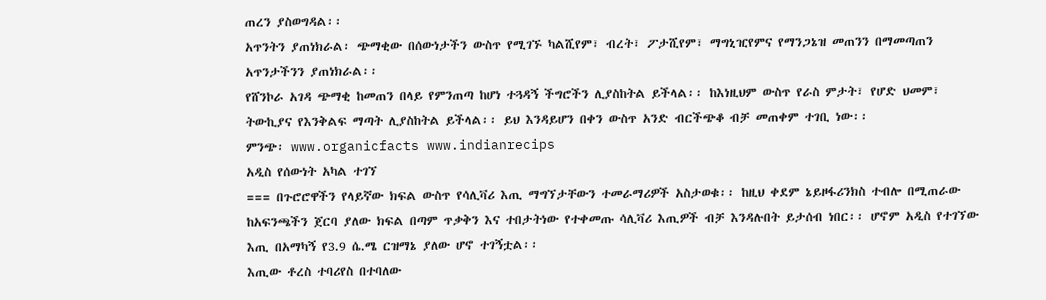ጠረን ያስወግዳል፡፡
አጥንትን ያጠነክራል፡ ጭማቂው በሰውነታችን ውስጥ የሚገኙ ካልሺየም፣ ብረት፣ ፖታሺየም፣ ማግኒዢየምና የማንጋኔዝ መጠንን በማመጣጠን አጥንታችንን ያጠነክራል፡፡
የሸንኮራ አገዳ ጭማቂ ከመጠን በላይ የምንጠጣ ከሆነ ተጓዳኝ ችግሮችን ሊያስከትል ይችላል፡፡ ከእነዚህም ውስጥ የራስ ምታት፣ የሆድ ህመም፣ ትውኪያና የእንቅልፍ ማጣት ሊያስከትል ይችላል፡፡ ይህ እንዳይሆን በቀን ውስጥ አንድ ብርችጭቆ ብቻ መጠቀም ተገቢ ነው፡፡
ምንጭ፡ www.organicfacts www.indianrecips
አዲስ የሰውነት አካል ተገኘ
=== በጉሮሮዋችን የላይኛው ክፍል ውስጥ የሳሊቫሪ እጢ ማግኘታቸውን ተመራማሪዎች አስታወቁ፡፡ ከዚህ ቀደም ኔይዞፋሪንክስ ተብሎ በሚጠራው ከአፍንጫችን ጀርባ ያለው ክፍል በጣም ጥቃቅን እና ተበታትነው የተቀመጡ ሳሊቫሪ እጢዎች ብቻ እንዳሉበት ይታሰብ ነበር፡፡ ሆኖም አዲስ የተገኘው እጢ በአማካኝ የ3.9 ሴ.ሜ ርዝማኔ ያለው ሆኖ ተገኝቷል፡፡
እጢው ቶረስ ተባሪየስ በተባለው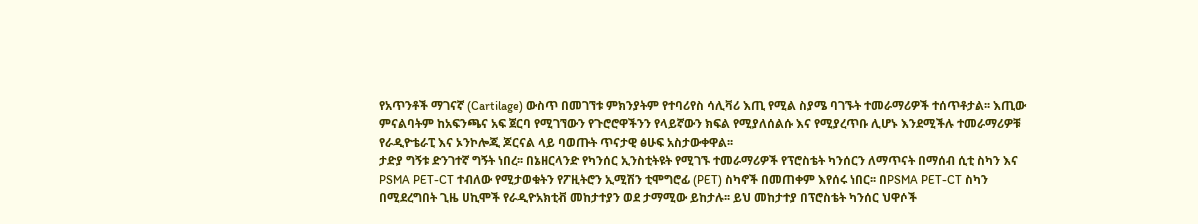የአጥንቶች ማገናኛ (Cartilage) ውስጥ በመገኘቱ ምክንያትም የተባሪየስ ሳሊቫሪ እጢ የሚል ስያሜ ባገኙት ተመራማሪዎች ተሰጥቶታል፡፡ እጢው ምናልባትም ከአፍንጫና አፍ ጀርባ የሚገኘውን የጉሮሮዋችንን የላይኛውን ክፍል የሚያለሰልሱ እና የሚያረጥቡ ሊሆኑ እንደሚችሉ ተመራማሪዎቹ የራዲዮቴራፒ እና ኦንኮሎጂ ጆርናል ላይ ባወጡት ጥናታዊ ፅሁፍ አስታውቀዋል፡፡
ታድያ ግኝቱ ድንገተኛ ግኝት ነበረ፡፡ በኔዘርላንድ የካንሰር ኢንስቲትዩት የሚገኙ ተመራማሪዎች የፕሮስቴት ካንሰርን ለማጥናት በማሰብ ሲቲ ስካን እና PSMA PET-CT ተብለው የሚታወቁትን የፖዚትሮን ኢሚሽን ቲሞግሮፊ (PET) ስካኖች በመጠቀም እየሰሩ ነበር፡፡ በPSMA PET-CT ስካን በሚደረግበት ጊዜ ሀኪሞች የራዲዮአክቲቭ መከታተያን ወደ ታማሚው ይከታሉ፡፡ ይህ መከታተያ በፕሮስቴት ካንሰር ህዋሶች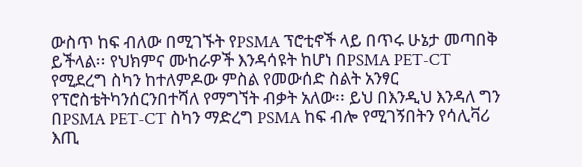ውስጥ ከፍ ብለው በሚገኙት የPSMA ፕሮቲኖች ላይ በጥሩ ሁኔታ መጣበቅ ይችላል፡፡ የህክምና ሙከራዎች እንዳሳዩት ከሆነ በPSMA PET-CT የሚደረግ ስካን ከተለምዶው ምስል የመውሰድ ስልት አንፃር የፕሮስቴትካንሰርንበተሻለ የማግኘት ብቃት አለው፡፡ ይህ በእንዲህ እንዳለ ግን በPSMA PET-CT ስካን ማድረግ PSMA ከፍ ብሎ የሚገኝበትን የሳሊቫሪ እጢ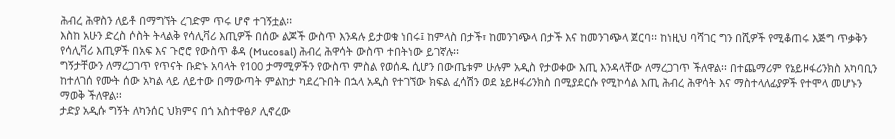ሕብረ ሕዋስን ለይቶ በማግኘት ረገድም ጥሩ ሆኖ ተገኝቷል፡፡
እስከ አሁን ድረስ ሶስት ትላልቅ የሳሊቫሪ እጢዎች በሰው ልጆች ውስጥ እንዳሉ ይታወቁ ነበሩ፤ ከምላስ በታች፣ ከመንገጭላ በታች እና ከመንገጭላ ጀርባ፡፡ ከነዚህ ባሻገር ግን በሺዎች የሚቆጠሩ እጅግ ጥቃቅን የሳሊቫሪ እጢዎች በአፍ እና ጉሮሮ የውስጥ ቆዳ (Mucosal) ሕብረ ሕዋሳት ውስጥ ተበትነው ይገኛሉ፡፡
ግኝታቸውን ለማረጋገጥ የጥናት ቡድኑ አባላት የ100 ታማሚዎችን የውስጥ ምስል የወሰዱ ሲሆን በውጤቱም ሁሉም አዲስ የታወቀው እጢ እንዳላቸው ለማረጋገጥ ችለዋል፡፡ በተጨማሪም የኔይዞፋሪንክስ አካባቢን ከተለገሰ የሙት ሰው አካል ላይ ለይተው በማውጣት ምልከታ ካደረጉበት በኋላ አዲስ የተገኘው ክፍል ፈሳሽን ወደ ኔይዞፋሪንክስ በሚያደርሱ የሚኮሳል እጢ ሕብረ ሕዋሳት እና ማስተላለፊያዎች የተሞላ መሆኑን ማወቅ ችለዋል፡፡
ታድያ አዲሱ ግኝት ለካንሰር ህክምና በጎ አስተዋፅዖ ሊኖረው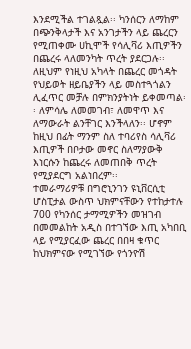እንደሚችል ተገልጿል፡፡ ካንሰርን ለማከም በጭንቅላታች እና አንገታችን ላይ ጨረርን የሚጠቀሙ ሀኪሞች የሳሊቫሪ እጢዎችን በጨረሩ ላለመንካት ጥረት ያደርጋሉ፡፡ ለዚህም የነዚህ አካላት በጨረር መጎዳት የህይወት ዘይቤያችን ላይ መስተጓጎልን ሊፈጥር መቻሉ በምክንያትነት ይቀመጣል፡፡ ለምሳሌ ለመመገብ፣ ለመዋጥ እና ለማውራት ልንቸገር እንችላለን፡፡ ሆኖም ከዚህ በፊት ማንም ስለ ተባሪየስ ሳሊቫሪ እጢዎች በቦታው መኖር ስለማያውቅ እነርሱን ከጨረሩ ለመጠበቅ ጥረት የሚያደርግ አልነበረም፡፡
ተመራማሪዎቹ በግሮኒንገን ዩኒቨርሲቲ ሆስፒታል ውስጥ ህክምናቸውን የተከታተሉ 700 የካንሰር ታማሚዎችን መዝገብ በመመልከት አዲስ በተገኘው እጢ አካበቢ ላይ የሚያርፈው ጨረር በበዛ ቁጥር ከህክምናው የሚገኘው የጎንዮሽ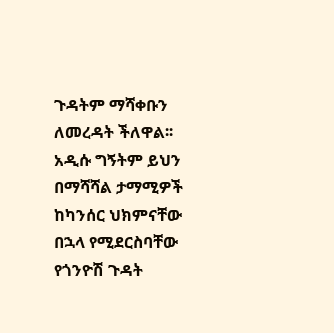ጉዳትም ማሻቀቡን ለመረዳት ችለዋል፡፡ አዲሱ ግኝትም ይህን በማሻሻል ታማሚዎች ከካንሰር ህክምናቸው በኋላ የሚደርስባቸው የጎንዮሽ ጉዳት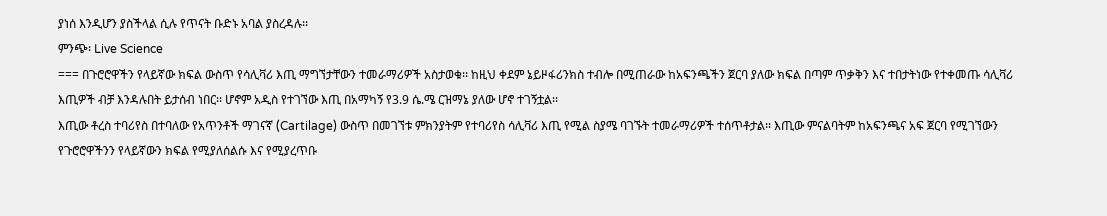ያነሰ እንዲሆን ያስችላል ሲሉ የጥናት ቡድኑ አባል ያስረዳሉ፡፡
ምንጭ፡ Live Science
=== በጉሮሮዋችን የላይኛው ክፍል ውስጥ የሳሊቫሪ እጢ ማግኘታቸውን ተመራማሪዎች አስታወቁ፡፡ ከዚህ ቀደም ኔይዞፋሪንክስ ተብሎ በሚጠራው ከአፍንጫችን ጀርባ ያለው ክፍል በጣም ጥቃቅን እና ተበታትነው የተቀመጡ ሳሊቫሪ እጢዎች ብቻ እንዳሉበት ይታሰብ ነበር፡፡ ሆኖም አዲስ የተገኘው እጢ በአማካኝ የ3.9 ሴ.ሜ ርዝማኔ ያለው ሆኖ ተገኝቷል፡፡
እጢው ቶረስ ተባሪየስ በተባለው የአጥንቶች ማገናኛ (Cartilage) ውስጥ በመገኘቱ ምክንያትም የተባሪየስ ሳሊቫሪ እጢ የሚል ስያሜ ባገኙት ተመራማሪዎች ተሰጥቶታል፡፡ እጢው ምናልባትም ከአፍንጫና አፍ ጀርባ የሚገኘውን የጉሮሮዋችንን የላይኛውን ክፍል የሚያለሰልሱ እና የሚያረጥቡ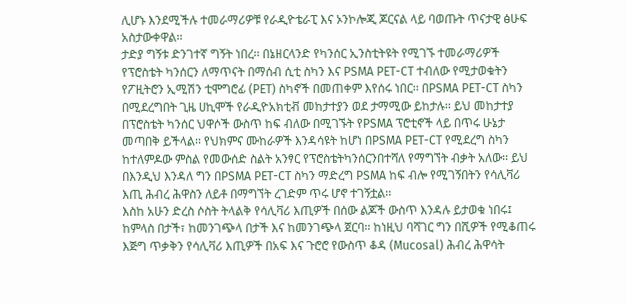ሊሆኑ እንደሚችሉ ተመራማሪዎቹ የራዲዮቴራፒ እና ኦንኮሎጂ ጆርናል ላይ ባወጡት ጥናታዊ ፅሁፍ አስታውቀዋል፡፡
ታድያ ግኝቱ ድንገተኛ ግኝት ነበረ፡፡ በኔዘርላንድ የካንሰር ኢንስቲትዩት የሚገኙ ተመራማሪዎች የፕሮስቴት ካንሰርን ለማጥናት በማሰብ ሲቲ ስካን እና PSMA PET-CT ተብለው የሚታወቁትን የፖዚትሮን ኢሚሽን ቲሞግሮፊ (PET) ስካኖች በመጠቀም እየሰሩ ነበር፡፡ በPSMA PET-CT ስካን በሚደረግበት ጊዜ ሀኪሞች የራዲዮአክቲቭ መከታተያን ወደ ታማሚው ይከታሉ፡፡ ይህ መከታተያ በፕሮስቴት ካንሰር ህዋሶች ውስጥ ከፍ ብለው በሚገኙት የPSMA ፕሮቲኖች ላይ በጥሩ ሁኔታ መጣበቅ ይችላል፡፡ የህክምና ሙከራዎች እንዳሳዩት ከሆነ በPSMA PET-CT የሚደረግ ስካን ከተለምዶው ምስል የመውሰድ ስልት አንፃር የፕሮስቴትካንሰርንበተሻለ የማግኘት ብቃት አለው፡፡ ይህ በእንዲህ እንዳለ ግን በPSMA PET-CT ስካን ማድረግ PSMA ከፍ ብሎ የሚገኝበትን የሳሊቫሪ እጢ ሕብረ ሕዋስን ለይቶ በማግኘት ረገድም ጥሩ ሆኖ ተገኝቷል፡፡
እስከ አሁን ድረስ ሶስት ትላልቅ የሳሊቫሪ እጢዎች በሰው ልጆች ውስጥ እንዳሉ ይታወቁ ነበሩ፤ ከምላስ በታች፣ ከመንገጭላ በታች እና ከመንገጭላ ጀርባ፡፡ ከነዚህ ባሻገር ግን በሺዎች የሚቆጠሩ እጅግ ጥቃቅን የሳሊቫሪ እጢዎች በአፍ እና ጉሮሮ የውስጥ ቆዳ (Mucosal) ሕብረ ሕዋሳት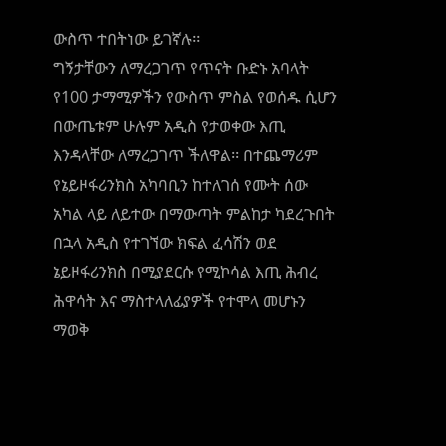ውስጥ ተበትነው ይገኛሉ፡፡
ግኝታቸውን ለማረጋገጥ የጥናት ቡድኑ አባላት የ100 ታማሚዎችን የውስጥ ምስል የወሰዱ ሲሆን በውጤቱም ሁሉም አዲስ የታወቀው እጢ እንዳላቸው ለማረጋገጥ ችለዋል፡፡ በተጨማሪም የኔይዞፋሪንክስ አካባቢን ከተለገሰ የሙት ሰው አካል ላይ ለይተው በማውጣት ምልከታ ካደረጉበት በኋላ አዲስ የተገኘው ክፍል ፈሳሽን ወደ ኔይዞፋሪንክስ በሚያደርሱ የሚኮሳል እጢ ሕብረ ሕዋሳት እና ማስተላለፊያዎች የተሞላ መሆኑን ማወቅ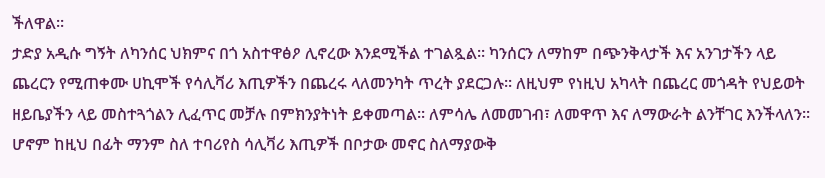ችለዋል፡፡
ታድያ አዲሱ ግኝት ለካንሰር ህክምና በጎ አስተዋፅዖ ሊኖረው እንደሚችል ተገልጿል፡፡ ካንሰርን ለማከም በጭንቅላታች እና አንገታችን ላይ ጨረርን የሚጠቀሙ ሀኪሞች የሳሊቫሪ እጢዎችን በጨረሩ ላለመንካት ጥረት ያደርጋሉ፡፡ ለዚህም የነዚህ አካላት በጨረር መጎዳት የህይወት ዘይቤያችን ላይ መስተጓጎልን ሊፈጥር መቻሉ በምክንያትነት ይቀመጣል፡፡ ለምሳሌ ለመመገብ፣ ለመዋጥ እና ለማውራት ልንቸገር እንችላለን፡፡ ሆኖም ከዚህ በፊት ማንም ስለ ተባሪየስ ሳሊቫሪ እጢዎች በቦታው መኖር ስለማያውቅ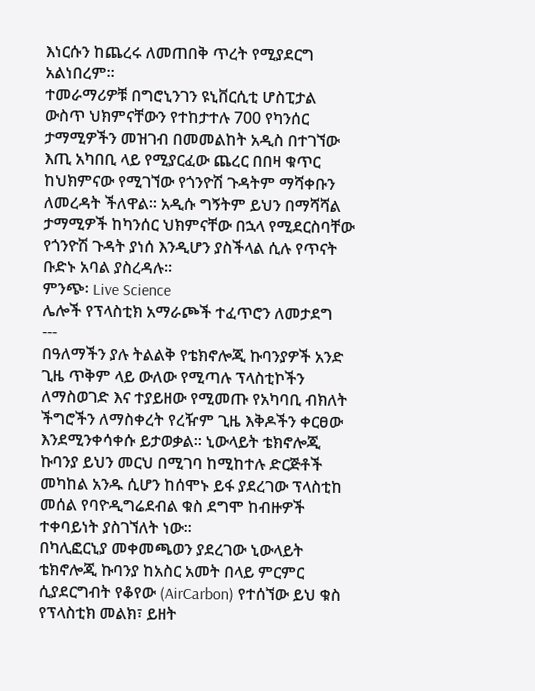እነርሱን ከጨረሩ ለመጠበቅ ጥረት የሚያደርግ አልነበረም፡፡
ተመራማሪዎቹ በግሮኒንገን ዩኒቨርሲቲ ሆስፒታል ውስጥ ህክምናቸውን የተከታተሉ 700 የካንሰር ታማሚዎችን መዝገብ በመመልከት አዲስ በተገኘው እጢ አካበቢ ላይ የሚያርፈው ጨረር በበዛ ቁጥር ከህክምናው የሚገኘው የጎንዮሽ ጉዳትም ማሻቀቡን ለመረዳት ችለዋል፡፡ አዲሱ ግኝትም ይህን በማሻሻል ታማሚዎች ከካንሰር ህክምናቸው በኋላ የሚደርስባቸው የጎንዮሽ ጉዳት ያነሰ እንዲሆን ያስችላል ሲሉ የጥናት ቡድኑ አባል ያስረዳሉ፡፡
ምንጭ፡ Live Science
ሌሎች የፕላስቲክ አማራጮች ተፈጥሮን ለመታደግ
---
በዓለማችን ያሉ ትልልቅ የቴክኖሎጂ ኩባንያዎች አንድ ጊዜ ጥቅም ላይ ውለው የሚጣሉ ፕላስቲኮችን ለማስወገድ እና ተያይዘው የሚመጡ የአካባቢ ብክለት ችግሮችን ለማስቀረት የረዥም ጊዜ እቅዶችን ቀርፀው እንደሚንቀሳቀሱ ይታወቃል፡፡ ኒውላይት ቴክኖሎጂ ኩባንያ ይህን መርህ በሚገባ ከሚከተሉ ድርጅቶች መካከል አንዱ ሲሆን ከሰሞኑ ይፋ ያደረገው ፕላስቲከ መሰል የባዮዲግሬደብል ቁስ ደግሞ ከብዙዎች ተቀባይነት ያስገኘለት ነው፡፡
በካሊፎርኒያ መቀመጫወን ያደረገው ኒውላይት ቴክኖሎጂ ኩባንያ ከአስር አመት በላይ ምርምር ሲያደርግብት የቆየው (AirCarbon) የተሰኘው ይህ ቁስ የፕላስቲክ መልክ፣ ይዘት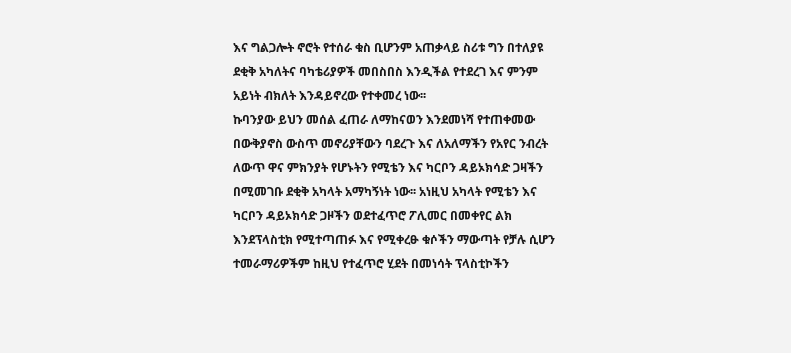እና ግልጋሎት ኖሮት የተሰራ ቁስ ቢሆንም አጠቃላይ ስሪቱ ግን በተለያዩ ደቂቅ አካለትና ባካቴሪያዎች መበስበስ እንዲችል የተደረገ እና ምንም አይነት ብክለት እንዳይኖረው የተቀመረ ነው፡፡
ኩባንያው ይህን መሰል ፈጠራ ለማከናወን እንደመነሻ የተጠቀመው በውቅያኖስ ውስጥ መኖሪያቸውን ባደረጉ እና ለአለማችን የአየር ንብረት ለውጥ ዋና ምክንያት የሆኑትን የሚቴን እና ካርቦን ዳይኦክሳድ ጋዛችን በሚመገቡ ደቂቅ አካላት አማካኝነት ነው፡፡ አነዚህ አካላት የሚቴን እና ካርቦን ዳይኦክሳድ ጋዞችን ወደተፈጥሮ ፖሊመር በመቀየር ልክ እንደፕላስቲክ የሚተጣጠፉ እና የሚቀረፁ ቁሶችን ማውጣት የቻሉ ሲሆን ተመራማሪዎችም ከዚህ የተፈጥሮ ሂደት በመነሳት ፕላስቲኮችን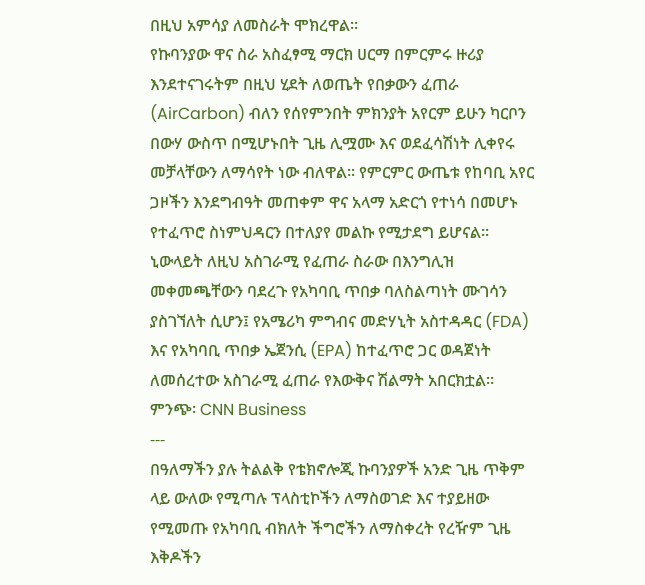በዚህ አምሳያ ለመስራት ሞክረዋል፡፡
የኩባንያው ዋና ስራ አስፈፃሚ ማርክ ሀርማ በምርምሩ ዙሪያ እንደተናገሩትም በዚህ ሂደት ለወጤት የበቃውን ፈጠራ (AirCarbon) ብለን የሰየምንበት ምክንያት አየርም ይሁን ካርቦን በውሃ ውስጥ በሚሆኑበት ጊዜ ሊሟሙ እና ወደፈሳሽነት ሊቀየሩ መቻላቸውን ለማሳየት ነው ብለዋል፡፡ የምርምር ውጤቱ የከባቢ አየር ጋዞችን እንደግብዓት መጠቀም ዋና አላማ አድርጎ የተነሳ በመሆኑ የተፈጥሮ ስነምህዳርን በተለያየ መልኩ የሚታደግ ይሆናል፡፡
ኒውላይት ለዚህ አስገራሚ የፈጠራ ስራው በእንግሊዝ መቀመጫቸውን ባደረጉ የአካባቢ ጥበቃ ባለስልጣነት ሙገሳን ያስገኘለት ሲሆን፤ የአሜሪካ ምግብና መድሃኒት አስተዳዳር (FDA) እና የአካባቢ ጥበቃ ኤጀንሲ (EPA) ከተፈጥሮ ጋር ወዳጀነት ለመሰረተው አስገራሚ ፈጠራ የእውቅና ሽልማት አበርክቷል፡፡
ምንጭ፡ CNN Business
---
በዓለማችን ያሉ ትልልቅ የቴክኖሎጂ ኩባንያዎች አንድ ጊዜ ጥቅም ላይ ውለው የሚጣሉ ፕላስቲኮችን ለማስወገድ እና ተያይዘው የሚመጡ የአካባቢ ብክለት ችግሮችን ለማስቀረት የረዥም ጊዜ እቅዶችን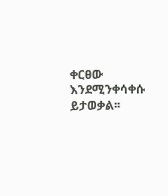ቀርፀው እንደሚንቀሳቀሱ ይታወቃል፡፡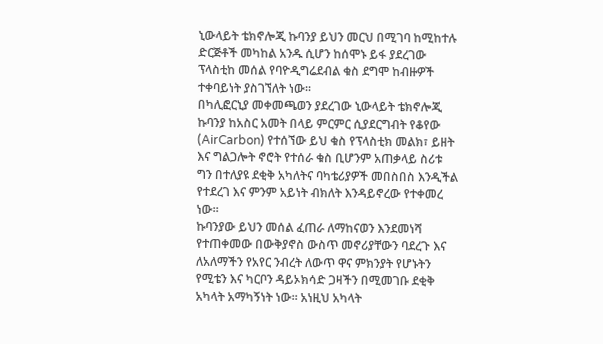ኒውላይት ቴክኖሎጂ ኩባንያ ይህን መርህ በሚገባ ከሚከተሉ ድርጅቶች መካከል አንዱ ሲሆን ከሰሞኑ ይፋ ያደረገው ፕላስቲከ መሰል የባዮዲግሬደብል ቁስ ደግሞ ከብዙዎች ተቀባይነት ያስገኘለት ነው፡፡
በካሊፎርኒያ መቀመጫወን ያደረገው ኒውላይት ቴክኖሎጂ ኩባንያ ከአስር አመት በላይ ምርምር ሲያደርግብት የቆየው (AirCarbon) የተሰኘው ይህ ቁስ የፕላስቲክ መልክ፣ ይዘት እና ግልጋሎት ኖሮት የተሰራ ቁስ ቢሆንም አጠቃላይ ስሪቱ ግን በተለያዩ ደቂቅ አካለትና ባካቴሪያዎች መበስበስ እንዲችል የተደረገ እና ምንም አይነት ብክለት እንዳይኖረው የተቀመረ ነው፡፡
ኩባንያው ይህን መሰል ፈጠራ ለማከናወን እንደመነሻ የተጠቀመው በውቅያኖስ ውስጥ መኖሪያቸውን ባደረጉ እና ለአለማችን የአየር ንብረት ለውጥ ዋና ምክንያት የሆኑትን የሚቴን እና ካርቦን ዳይኦክሳድ ጋዛችን በሚመገቡ ደቂቅ አካላት አማካኝነት ነው፡፡ አነዚህ አካላት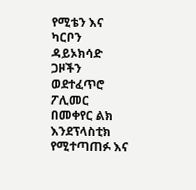የሚቴን እና ካርቦን ዳይኦክሳድ ጋዞችን ወደተፈጥሮ ፖሊመር በመቀየር ልክ እንደፕላስቲክ የሚተጣጠፉ እና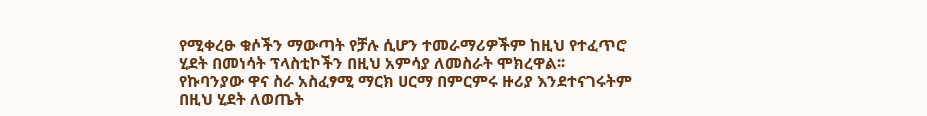የሚቀረፁ ቁሶችን ማውጣት የቻሉ ሲሆን ተመራማሪዎችም ከዚህ የተፈጥሮ ሂደት በመነሳት ፕላስቲኮችን በዚህ አምሳያ ለመስራት ሞክረዋል፡፡
የኩባንያው ዋና ስራ አስፈፃሚ ማርክ ሀርማ በምርምሩ ዙሪያ እንደተናገሩትም በዚህ ሂደት ለወጤት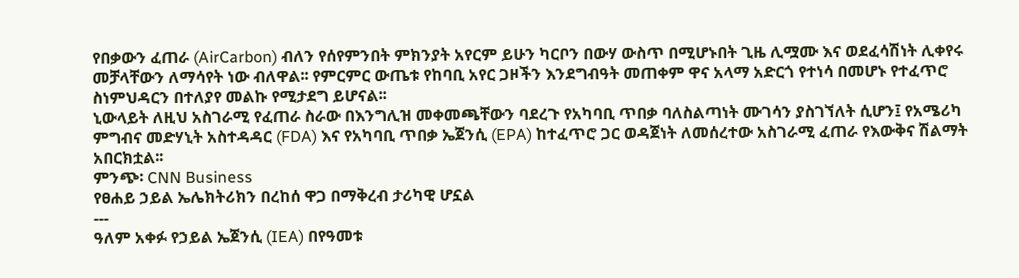የበቃውን ፈጠራ (AirCarbon) ብለን የሰየምንበት ምክንያት አየርም ይሁን ካርቦን በውሃ ውስጥ በሚሆኑበት ጊዜ ሊሟሙ እና ወደፈሳሽነት ሊቀየሩ መቻላቸውን ለማሳየት ነው ብለዋል፡፡ የምርምር ውጤቱ የከባቢ አየር ጋዞችን እንደግብዓት መጠቀም ዋና አላማ አድርጎ የተነሳ በመሆኑ የተፈጥሮ ስነምህዳርን በተለያየ መልኩ የሚታደግ ይሆናል፡፡
ኒውላይት ለዚህ አስገራሚ የፈጠራ ስራው በእንግሊዝ መቀመጫቸውን ባደረጉ የአካባቢ ጥበቃ ባለስልጣነት ሙገሳን ያስገኘለት ሲሆን፤ የአሜሪካ ምግብና መድሃኒት አስተዳዳር (FDA) እና የአካባቢ ጥበቃ ኤጀንሲ (EPA) ከተፈጥሮ ጋር ወዳጀነት ለመሰረተው አስገራሚ ፈጠራ የእውቅና ሽልማት አበርክቷል፡፡
ምንጭ፡ CNN Business
የፀሐይ ኃይል ኤሌክትሪክን በረከሰ ዋጋ በማቅረብ ታሪካዊ ሆኗል
---
ዓለም አቀፉ የኃይል ኤጀንሲ (IEA) በየዓመቱ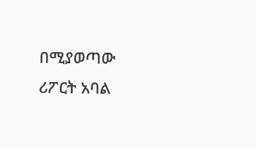በሚያወጣው ሪፖርት አባል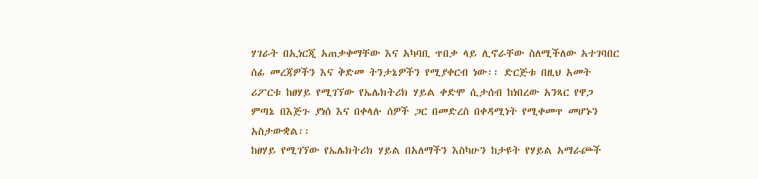ሃገራት በኢነርጂ አጠቃቀማቸው እና አካባቢ ጥበቃ ላይ ሊኖራቸው ስለሚችለው አተገባበር ሰፊ መረጃዎችን እና ቅድመ ትንታኔዎችን የሚያቀርብ ነው፡፡ ድርጅቱ በዚህ አመት ሪፖርቱ ከፀሃይ የሚገኘው የኤሌክትሪክ ሃይል ቀድሞ ሲታሰብ ከነበረው አንጻር የዋጋ ምጣኔ በእጅጉ ያነሰ እና በቀላሉ ሰዎች ጋር በመድረስ በቀዳሚነት የሚቀመጥ መሆኑን አስታውቋል፡፡
ከፀሃይ የሚገኘው የኤሌክትሪክ ሃይል በአለማችን እስካሁን ከታዩት የሃይል አማራጮች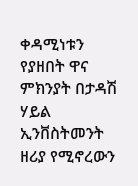ቀዳሚነቱን የያዘበት ዋና ምክንያት በታዳሽ ሃይል ኢንቨስትመንት ዘሪያ የሚኖረውን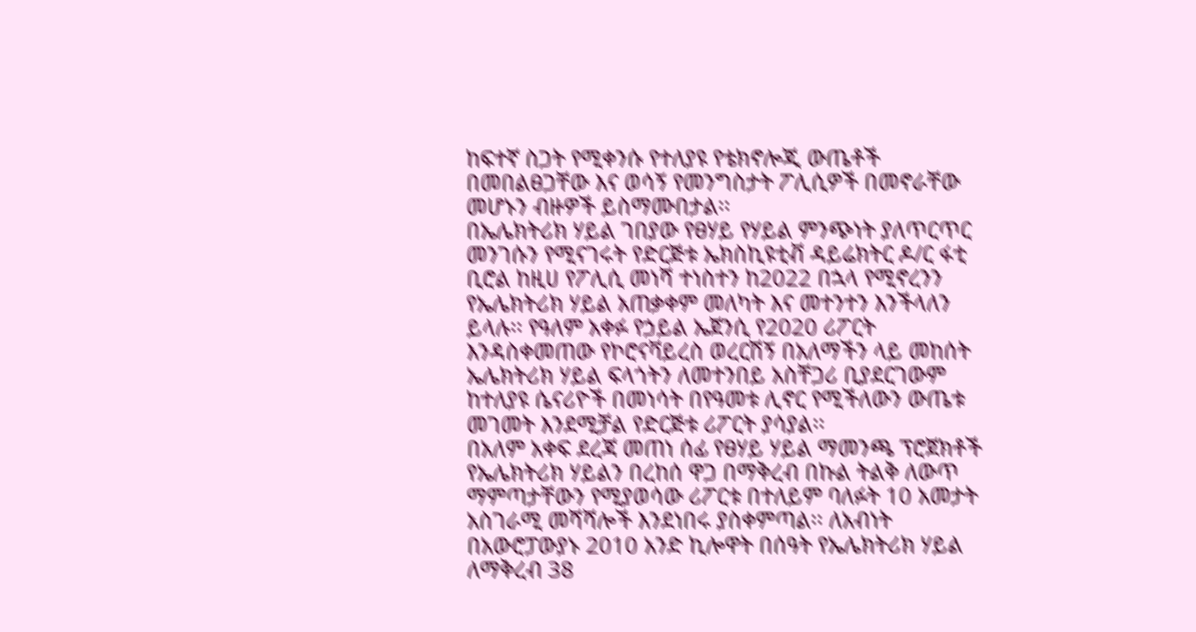ከፍተኛ ስጋት የሚቀንሱ የተለያዩ የቴክኖሎጂ ውጤቶች በመበልፀጋቸው እና ወሳኝ የመንግስታት ፖሊሲዎች በመኖራቸው መሆኑን ብዙዎች ይስማሙበታል፡፡
በኤሌክትሪክ ሃይል ገበያው የፀሃይ የሃይል ምንጭነት ያለጥርጥር መንገሱን የሚናገሩት የድርጅቱ ኤክስኪዩቲቭ ዳይሬክትር ዶ/ር ፋቲ ቢሮል ከዚሀ የፖሊሲ መነሻ ተነስተን ከ2022 በኋላ የሚኖረንን የኤሌክትሪክ ሃይል አጠቃቀም መለካት እና መተንተን እንችላለን ይላሉ፡፡ የዓለም አቀፉ የኃይል ኤጀንሲ የ2020 ሪፖርት እንዳስቀመጠው የኮሮናቫይረስ ወረርሽኝ በአለማችን ላይ መከሰት ኤሌክትሪክ ሃይል ፍላጎትን ለመተንበይ አስቸጋሪ ቢያደርገውም ከተለያዩ ሴናሪዮች በመነሳት በየዓመቱ ሊኖር የሚችለውን ውጤቱ መገመት እንደሚቻል የድርጅቱ ሪፖርት ያሳያል፡፡
በአለም አቀፍ ደረጃ መጠነ ሰፊ የፀሃይ ሃይል ማመንጫ ፕሮጀክቶች የኤሌክትሪክ ሃይልን በረከሰ ዋጋ በማቅረብ በኩል ትልቅ ለውጥ ማምጣታቸውን የሚያወሳው ሪፖርቱ በተለይም ባለፉት 10 አመታት አስገራሚ መሻሻሎች እንደነበሩ ያስቀምጣል፡፡ ለአብነት በአውሮፓውያኑ 2010 አንድ ኪሎዋት በሰዓት የኤሌክትሪክ ሃይል ለማቅረብ 38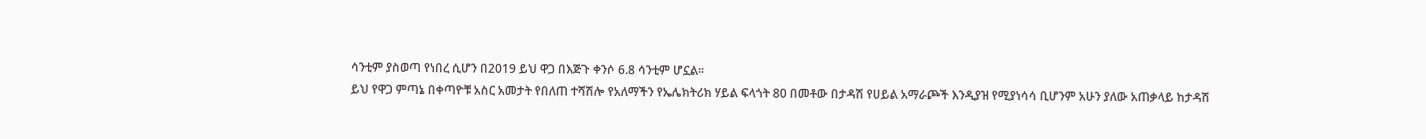ሳንቲም ያስወጣ የነበረ ሲሆን በ2019 ይህ ዋጋ በእጅጉ ቀንሶ 6.8 ሳንቲም ሆኗል፡፡
ይህ የዋጋ ምጣኔ በቀጣዮቹ አስር አመታት የበለጠ ተሻሽሎ የአለማችን የኤሌክትሪክ ሃይል ፍላጎት 80 በመቶው በታዳሽ የሀይል አማራጮች እንዲያዝ የሚያነሳሳ ቢሆንም አሁን ያለው አጠቃላይ ከታዳሽ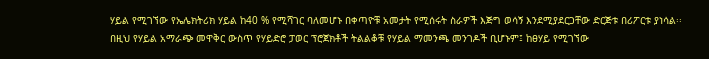ሃይል የሚገኘው የኤሌክትሪክ ሃይል ከ40 % የሚሻገር ባለመሆኑ በቀጣዮቹ አመታት የሚሰሩት ስራዎች እጅግ ወሳኝ እንደሚያደርጋቸው ድርጅቱ በሪፖርቱ ያነሳል፡፡
በዚህ የሃይል አማራጭ መዋቅር ውስጥ የሃይድሮ ፓወር ፕሮጀክቶች ትልልቆቹ የሃይል ማመንጫ መንገዶች ቢሆኑም፤ ከፀሃይ የሚገኘው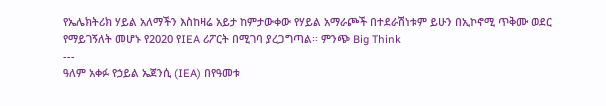የኤሌክትሪክ ሃይል አለማችን እስከዛሬ አይታ ከምታውቀው የሃይል አማራጮች በተደራሽነቱም ይሁን በኢኮኖሚ ጥቅሙ ወደር የማይገኝለት መሆኑ የ2020 የIEA ሪፖርት በሚገባ ያረጋግጣል፡፡ ምንጭ Big Think
---
ዓለም አቀፉ የኃይል ኤጀንሲ (IEA) በየዓመቱ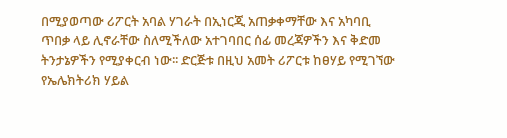በሚያወጣው ሪፖርት አባል ሃገራት በኢነርጂ አጠቃቀማቸው እና አካባቢ ጥበቃ ላይ ሊኖራቸው ስለሚችለው አተገባበር ሰፊ መረጃዎችን እና ቅድመ ትንታኔዎችን የሚያቀርብ ነው፡፡ ድርጅቱ በዚህ አመት ሪፖርቱ ከፀሃይ የሚገኘው የኤሌክትሪክ ሃይል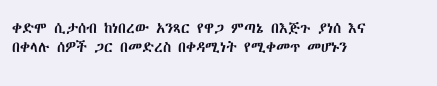ቀድሞ ሲታሰብ ከነበረው አንጻር የዋጋ ምጣኔ በእጅጉ ያነሰ እና በቀላሉ ሰዎች ጋር በመድረስ በቀዳሚነት የሚቀመጥ መሆኑን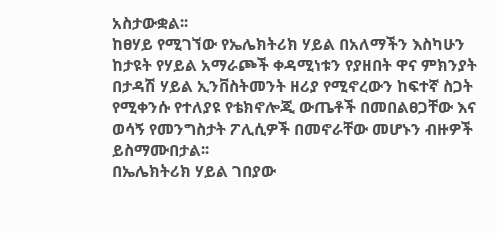አስታውቋል፡፡
ከፀሃይ የሚገኘው የኤሌክትሪክ ሃይል በአለማችን እስካሁን ከታዩት የሃይል አማራጮች ቀዳሚነቱን የያዘበት ዋና ምክንያት በታዳሽ ሃይል ኢንቨስትመንት ዘሪያ የሚኖረውን ከፍተኛ ስጋት የሚቀንሱ የተለያዩ የቴክኖሎጂ ውጤቶች በመበልፀጋቸው እና ወሳኝ የመንግስታት ፖሊሲዎች በመኖራቸው መሆኑን ብዙዎች ይስማሙበታል፡፡
በኤሌክትሪክ ሃይል ገበያው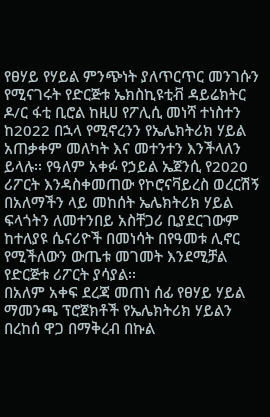የፀሃይ የሃይል ምንጭነት ያለጥርጥር መንገሱን የሚናገሩት የድርጅቱ ኤክስኪዩቲቭ ዳይሬክትር ዶ/ር ፋቲ ቢሮል ከዚሀ የፖሊሲ መነሻ ተነስተን ከ2022 በኋላ የሚኖረንን የኤሌክትሪክ ሃይል አጠቃቀም መለካት እና መተንተን እንችላለን ይላሉ፡፡ የዓለም አቀፉ የኃይል ኤጀንሲ የ2020 ሪፖርት እንዳስቀመጠው የኮሮናቫይረስ ወረርሽኝ በአለማችን ላይ መከሰት ኤሌክትሪክ ሃይል ፍላጎትን ለመተንበይ አስቸጋሪ ቢያደርገውም ከተለያዩ ሴናሪዮች በመነሳት በየዓመቱ ሊኖር የሚችለውን ውጤቱ መገመት እንደሚቻል የድርጅቱ ሪፖርት ያሳያል፡፡
በአለም አቀፍ ደረጃ መጠነ ሰፊ የፀሃይ ሃይል ማመንጫ ፕሮጀክቶች የኤሌክትሪክ ሃይልን በረከሰ ዋጋ በማቅረብ በኩል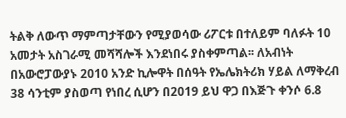ትልቅ ለውጥ ማምጣታቸውን የሚያወሳው ሪፖርቱ በተለይም ባለፉት 10 አመታት አስገራሚ መሻሻሎች እንደነበሩ ያስቀምጣል፡፡ ለአብነት በአውሮፓውያኑ 2010 አንድ ኪሎዋት በሰዓት የኤሌክትሪክ ሃይል ለማቅረብ 38 ሳንቲም ያስወጣ የነበረ ሲሆን በ2019 ይህ ዋጋ በእጅጉ ቀንሶ 6.8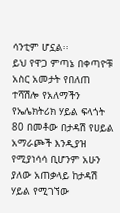ሳንቲም ሆኗል፡፡
ይህ የዋጋ ምጣኔ በቀጣዮቹ አስር አመታት የበለጠ ተሻሽሎ የአለማችን የኤሌክትሪክ ሃይል ፍላጎት 80 በመቶው በታዳሽ የሀይል አማራጮች እንዲያዝ የሚያነሳሳ ቢሆንም አሁን ያለው አጠቃላይ ከታዳሽ ሃይል የሚገኘው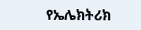የኤሌክትሪክ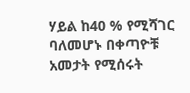ሃይል ከ40 % የሚሻገር ባለመሆኑ በቀጣዮቹ አመታት የሚሰሩት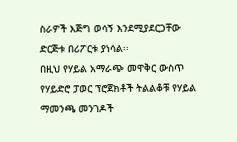ስራዎች እጅግ ወሳኝ እንደሚያደርጋቸው ድርጅቱ በሪፖርቱ ያነሳል፡፡
በዚህ የሃይል አማራጭ መዋቅር ውስጥ የሃይድሮ ፓወር ፕሮጀክቶች ትልልቆቹ የሃይል ማመንጫ መንገዶች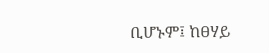ቢሆኑም፤ ከፀሃይ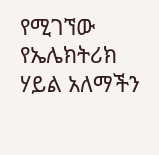የሚገኘው የኤሌክትሪክ ሃይል አለማችን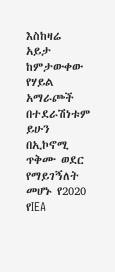እስከዛሬ አይታ ከምታውቀው የሃይል አማራጮች በተደራሽነቱም ይሁን በኢኮኖሚ ጥቅሙ ወደር የማይገኝለት መሆኑ የ2020 የIEA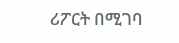ሪፖርት በሚገባ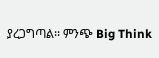ያረጋግጣል፡፡ ምንጭ Big Think